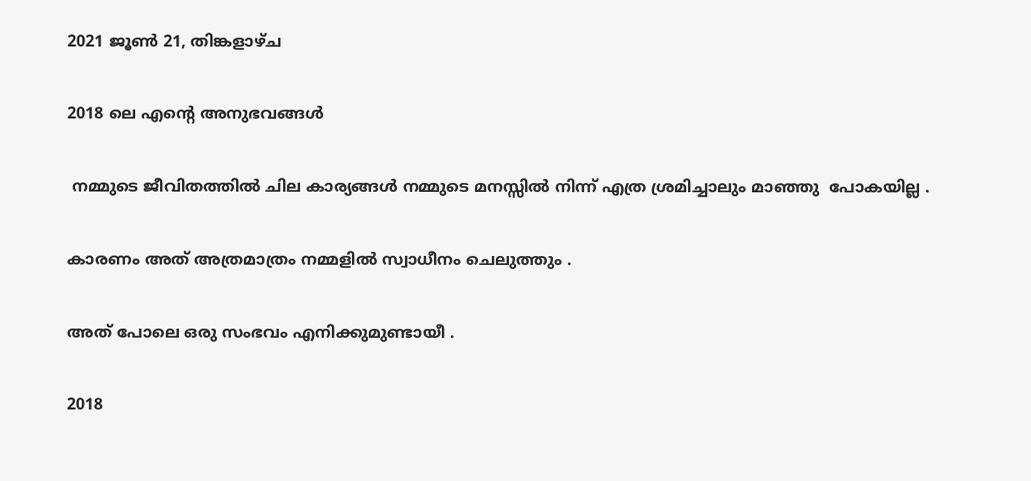2021 ജൂൺ 21, തിങ്കളാഴ്‌ച

2018 ലെ എന്റെ അനുഭവങ്ങൾ

 നമ്മുടെ ജീവിതത്തിൽ ചില കാര്യങ്ങൾ നമ്മുടെ മനസ്സിൽ നിന്ന് എത്ര ശ്രമിച്ചാലും മാഞ്ഞു  പോകയില്ല .

കാരണം അത് അത്രമാത്രം നമ്മളിൽ സ്വാധീനം ചെലുത്തും .

അത് പോലെ ഒരു സംഭവം എനിക്കുമുണ്ടായീ .

2018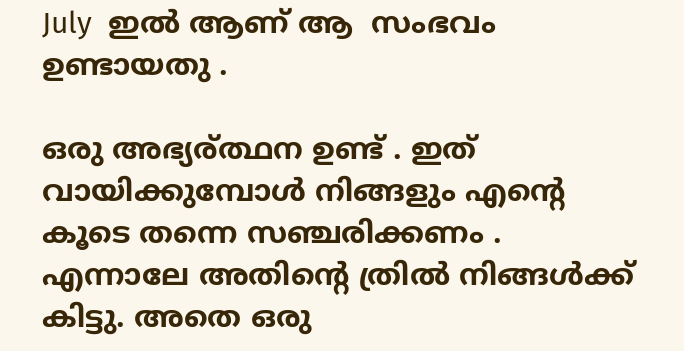July  ഇൽ ആണ് ആ  സംഭവം ഉണ്ടായതു .

ഒരു അഭ്യര്ത്ഥന ഉണ്ട് . ഇത് വായിക്കുമ്പോൾ നിങ്ങളും എന്റെ കൂടെ തന്നെ സഞ്ചരിക്കണം . എന്നാലേ അതിന്റെ ത്രിൽ നിങ്ങൾക്ക് കിട്ടു. അതെ ഒരു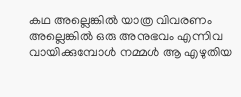കഥ അല്ലെങ്കിൽ യാത്ര വിവരണം അല്ലെങ്കിൽ ഒരു അനുഭവം എന്നിവ വായിക്കുമ്പോൾ നമ്മൾ ആ എഴുതിയ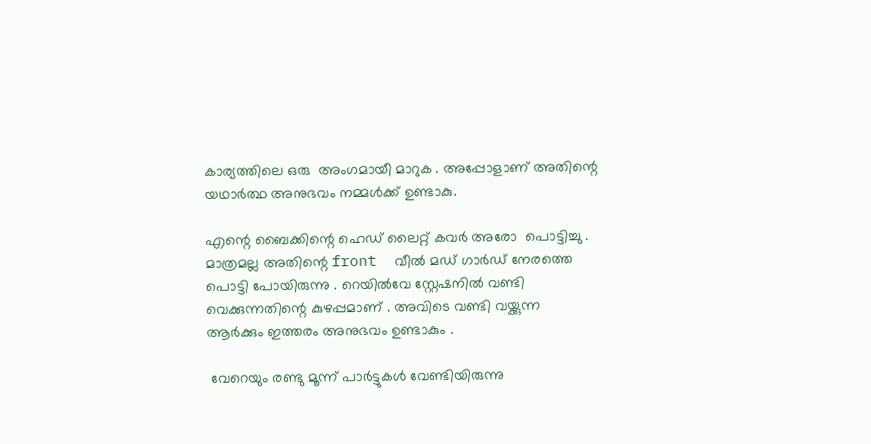കാര്യത്തിലെ ഒരു  അംഗമായീ മാറുക . അപ്പോളാണ് അതിന്റെ യഥാർത്ഥ അനുഭവം നമ്മൾക്ക് ഉണ്ടാകു.

എന്റെ ബൈക്കിന്റെ ഹെഡ് ലൈറ്റ് കവർ അരോ  പൊട്ടിച്ചു . മാത്രമല്ല അതിന്റെ front  വീൽ മഡ് ഗാർഡ് നേരത്തെ പൊട്ടി പോയിരുന്നു . റെയിൽവേ സ്റ്റേഷനിൽ വണ്ടി വെക്കുന്നതിന്റെ കുഴപ്പമാണ് . അവിടെ വണ്ടി വയ്ക്കുന്ന ആർക്കും ഇത്തരം അനുഭവം ഉണ്ടാകും .

 വേറെയും രണ്ടു മൂന്ന് പാർട്ടുകൾ വേണ്ടിയിരുന്നു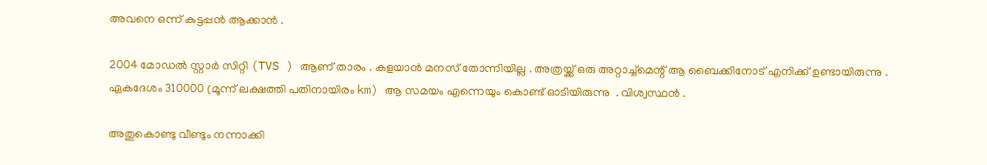അവനെ ഒന്ന് കുട്ടപ്പൻ ആക്കാൻ .

2004 മോഡൽ സ്റ്റാർ സിറ്റി (TVS ) ആണ് താരം . കളയാൻ മനസ് തോന്നിയില്ല . അത്രയ്ക്ക് ഒരു അറ്റാച്ച്മെന്റ് ആ ബൈക്കിനോട് എനിക്ക് ഉണ്ടായിരുന്നു . ഏകദേശം 310000 (മൂന്ന് ലക്ഷത്തി പതിനായിരം km) ആ സമയം എന്നെയും കൊണ്ട് ഓടിയിരുന്നു  . വിശ്വസ്ഥൻ .

അതുകൊണ്ടു വീണ്ടും നന്നാക്കി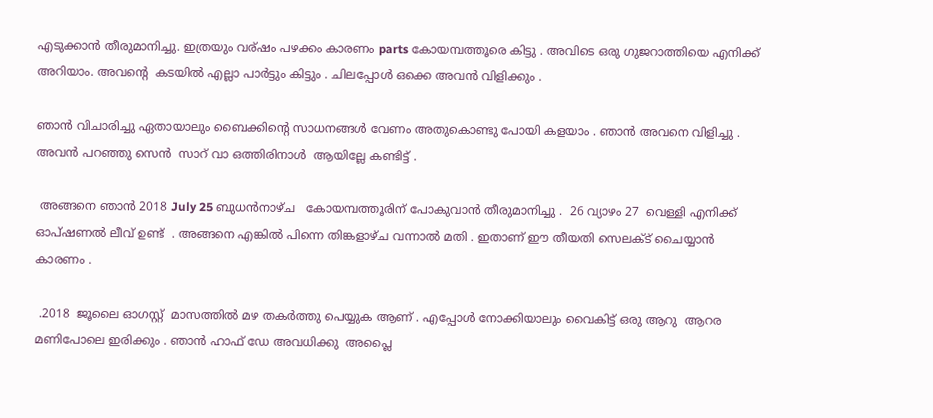എടുക്കാൻ തീരുമാനിച്ചു. ഇത്രയും വര്ഷം പഴക്കം കാരണം parts കോയമ്പത്തൂരെ കിട്ടു . അവിടെ ഒരു ഗുജറാത്തിയെ എനിക്ക് അറിയാം. അവന്റെ  കടയിൽ എല്ലാ പാർട്ടും കിട്ടും . ചിലപ്പോൾ ഒക്കെ അവൻ വിളിക്കും .

ഞാൻ വിചാരിച്ചു ഏതായാലും ബൈക്കിന്റെ സാധനങ്ങൾ വേണം അതുകൊണ്ടു പോയി കളയാം . ഞാൻ അവനെ വിളിച്ചു . അവൻ പറഞ്ഞു സെൻ  സാറ് വാ ഒത്തിരിനാൾ  ആയില്ലേ കണ്ടിട്ട് .

 അങ്ങനെ ഞാൻ 2018 July 25 ബുധൻനാഴ്ച   കോയമ്പത്തൂരിന് പോകുവാൻ തീരുമാനിച്ചു .  26 വ്യാഴം 27  വെള്ളി എനിക്ക്  ഓപ്ഷണൽ ലീവ് ഉണ്ട്  . അങ്ങനെ എങ്കിൽ പിന്നെ തിങ്കളാഴ്ച വന്നാൽ മതി . ഇതാണ് ഈ തീയതി സെലക്ട് ചൈയ്യാൻ കാരണം .

 .2018  ജൂലൈ ഓഗസ്റ്റ്  മാസത്തിൽ മഴ തകർത്തു പെയ്യുക ആണ് . എപ്പോൾ നോക്കിയാലും വൈകിട്ട് ഒരു ആറു  ആറര  മണിപോലെ ഇരിക്കും . ഞാൻ ഹാഫ് ഡേ അവധിക്കു  അപ്ലൈ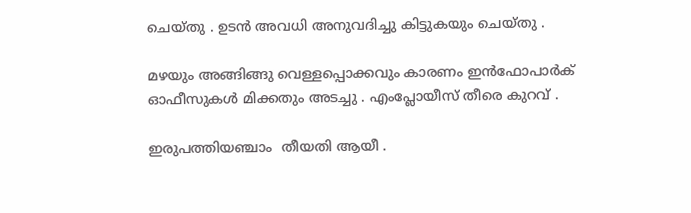ചെയ്തു . ഉടൻ അവധി അനുവദിച്ചു കിട്ടുകയും ചെയ്തു .

മഴയും അങ്ങിങ്ങു വെള്ളപ്പൊക്കവും കാരണം ഇൻഫോപാർക് ഓഫീസുകൾ മിക്കതും അടച്ചു . എംപ്ലോയീസ് തീരെ കുറവ് .

ഇരുപത്തിയഞ്ചാം  തീയതി ആയീ .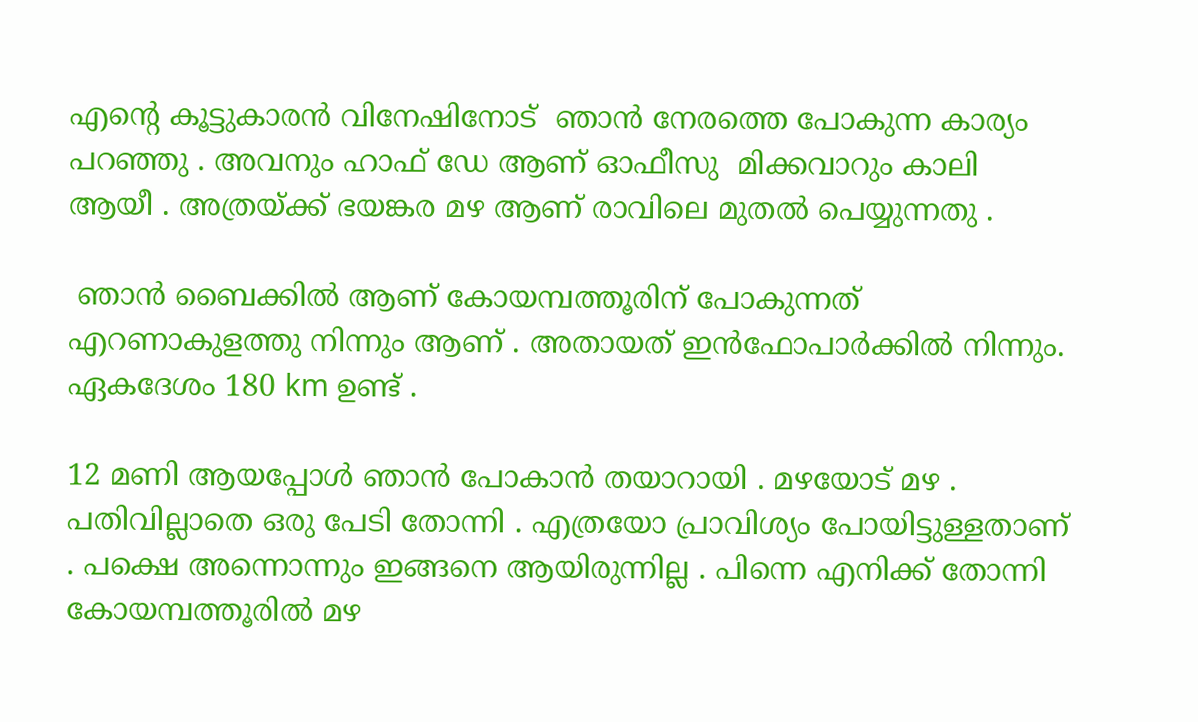എന്റെ കൂട്ടുകാരൻ വിനേഷിനോട്  ഞാൻ നേരത്തെ പോകുന്ന കാര്യം പറഞ്ഞു . അവനും ഹാഫ് ഡേ ആണ് ഓഫീസു  മിക്കവാറും കാലി  ആയീ . അത്രയ്ക്ക് ഭയങ്കര മഴ ആണ് രാവിലെ മുതൽ പെയ്യുന്നതു .

 ഞാൻ ബൈക്കിൽ ആണ് കോയമ്പത്തൂരിന് പോകുന്നത് എറണാകുളത്തു നിന്നും ആണ് . അതായത് ഇൻഫോപാർക്കിൽ നിന്നും.  ഏകദേശം 180 km ഉണ്ട് .

12 മണി ആയപ്പോൾ ഞാൻ പോകാൻ തയാറായി . മഴയോട് മഴ . പതിവില്ലാതെ ഒരു പേടി തോന്നി . എത്രയോ പ്രാവിശ്യം പോയിട്ടുള്ളതാണ് . പക്ഷെ അന്നൊന്നും ഇങ്ങനെ ആയിരുന്നില്ല . പിന്നെ എനിക്ക് തോന്നി കോയമ്പത്തൂരിൽ മഴ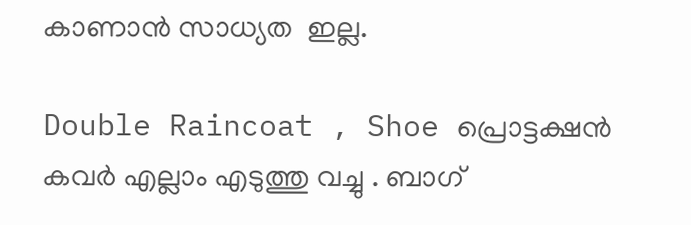കാണാൻ സാധ്യത  ഇല്ല.

Double Raincoat , Shoe പ്രൊട്ടക്ഷൻ കവർ എല്ലാം എടുത്തു വച്ചു . ബാഗ്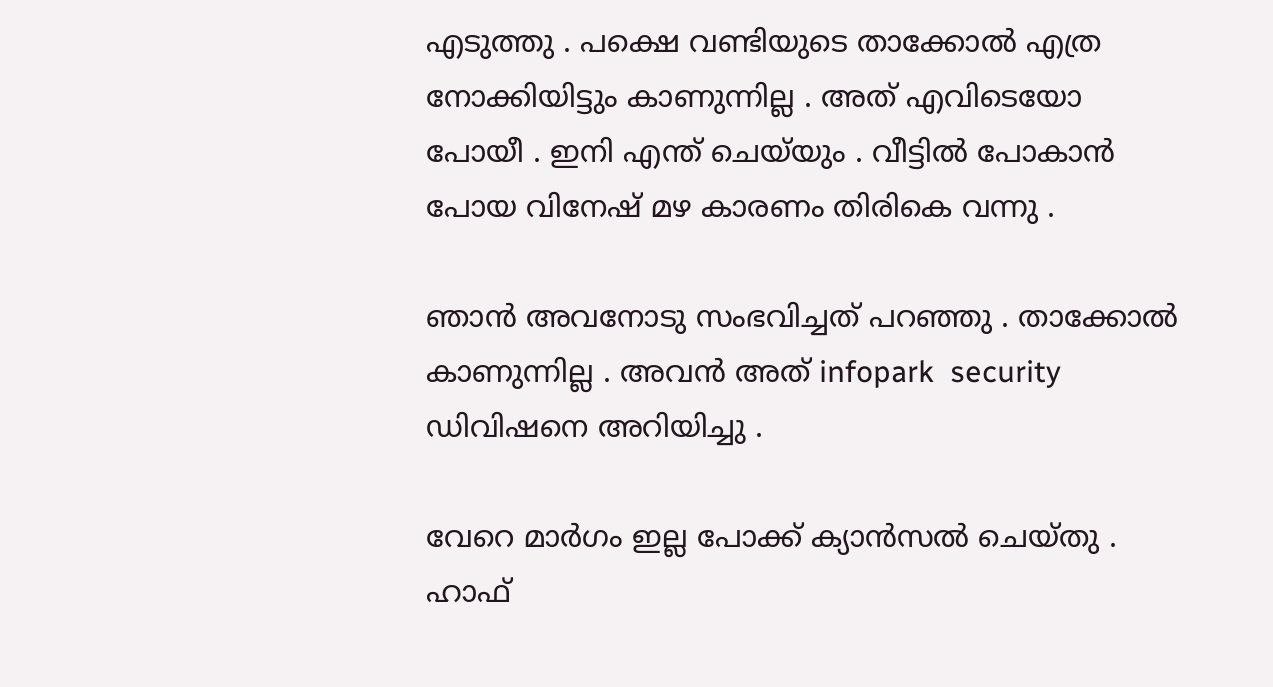എടുത്തു . പക്ഷെ വണ്ടിയുടെ താക്കോൽ എത്ര നോക്കിയിട്ടും കാണുന്നില്ല . അത് എവിടെയോ പോയീ . ഇനി എന്ത് ചെയ്‌യും . വീട്ടിൽ പോകാൻ പോയ വിനേഷ് മഴ കാരണം തിരികെ വന്നു .

ഞാൻ അവനോടു സംഭവിച്ചത് പറഞ്ഞു . താക്കോൽ കാണുന്നില്ല . അവൻ അത് infopark  security ഡിവിഷനെ അറിയിച്ചു .

വേറെ മാർഗം ഇല്ല പോക്ക് ക്യാൻസൽ ചെയ്തു . ഹാഫ്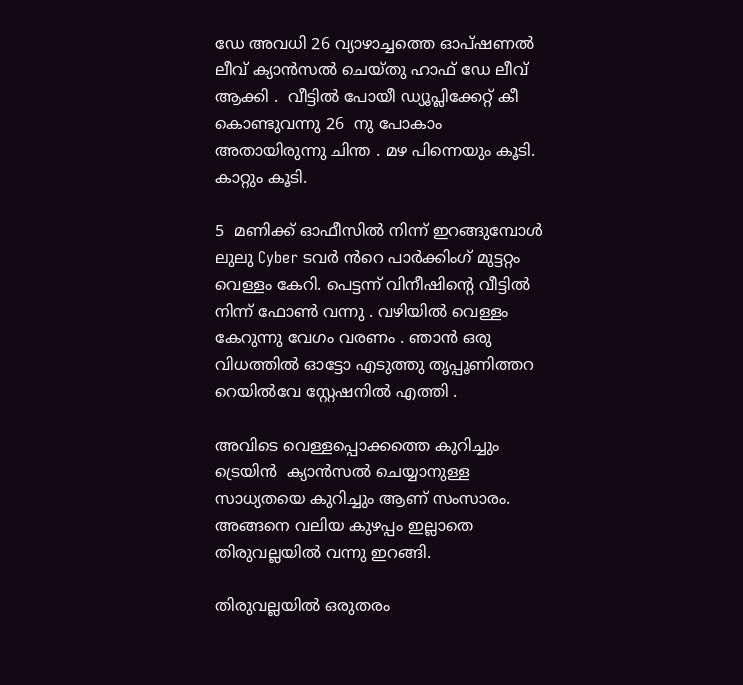ഡേ അവധി 26 വ്യാഴാച്ചത്തെ ഓപ്ഷണൽ ലീവ് ക്യാൻസൽ ചെയ്തു ഹാഫ് ഡേ ലീവ്  ആക്കി .  വീട്ടിൽ പോയീ ഡ്യൂപ്ലിക്കേറ്റ് കീ കൊണ്ടുവന്നു 26  നു പോകാം അതായിരുന്നു ചിന്ത . മഴ പിന്നെയും കൂടി. കാറ്റും കൂടി.

5  മണിക്ക് ഓഫീസിൽ നിന്ന് ഇറങ്ങുമ്പോൾ ലുലു Cyber ടവർ ൻറെ പാർക്കിംഗ് മുട്ടറ്റം വെള്ളം കേറി. പെട്ടന്ന് വിനീഷിന്റെ വീട്ടിൽ നിന്ന് ഫോൺ വന്നു . വഴിയിൽ വെള്ളം കേറുന്നു വേഗം വരണം . ഞാൻ ഒരു വിധത്തിൽ ഓട്ടോ എടുത്തു തൃപ്പൂണിത്തറ റെയിൽവേ സ്റ്റേഷനിൽ എത്തി .

അവിടെ വെള്ളപ്പൊക്കത്തെ കുറിച്ചും ട്രെയിൻ  ക്യാൻസൽ ചെയ്യാനുള്ള സാധ്യതയെ കുറിച്ചും ആണ് സംസാരം. അങ്ങനെ വലിയ കുഴപ്പം ഇല്ലാതെ തിരുവല്ലയിൽ വന്നു ഇറങ്ങി.

തിരുവല്ലയിൽ ഒരുതരം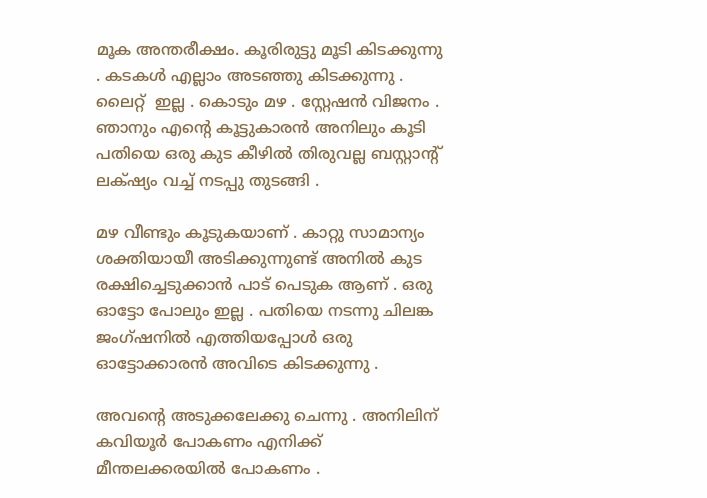മൂക അന്തരീക്ഷം. കൂരിരുട്ടു മൂടി കിടക്കുന്നു . കടകൾ എല്ലാം അടഞ്ഞു കിടക്കുന്നു . ലൈറ്റ്  ഇല്ല . കൊടും മഴ . സ്റ്റേഷൻ വിജനം . ഞാനും എന്റെ കൂട്ടുകാരൻ അനിലും കൂടി പതിയെ ഒരു കുട കീഴിൽ തിരുവല്ല ബസ്റ്റാന്റ് ലക്‌ഷ്യം വച്ച് നടപ്പു തുടങ്ങി .

മഴ വീണ്ടും കൂടുകയാണ് . കാറ്റു സാമാന്യം ശക്തിയായീ അടിക്കുന്നുണ്ട് അനിൽ കുട രക്ഷിച്ചെടുക്കാൻ പാട് പെടുക ആണ് . ഒരു ഓട്ടോ പോലും ഇല്ല . പതിയെ നടന്നു ചിലങ്ക ജംഗ്ഷനിൽ എത്തിയപ്പോൾ ഒരു ഓട്ടോക്കാരൻ അവിടെ കിടക്കുന്നു .

അവന്റെ അടുക്കലേക്കു ചെന്നു . അനിലിന് കവിയൂർ പോകണം എനിക്ക് മീന്തലക്കരയിൽ പോകണം .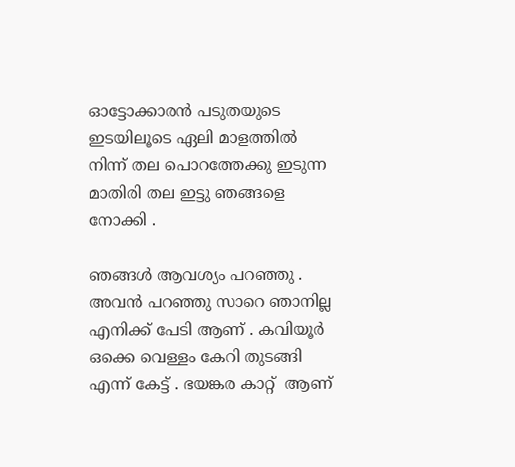ഓട്ടോക്കാരൻ പടുതയുടെ ഇടയിലൂടെ ഏലി മാളത്തിൽ നിന്ന് തല പൊറത്തേക്കു ഇടുന്ന മാതിരി തല ഇട്ടു ഞങ്ങളെ നോക്കി .

ഞങ്ങൾ ആവശ്യം പറഞ്ഞു . അവൻ പറഞ്ഞു സാറെ ഞാനില്ല എനിക്ക് പേടി ആണ് . കവിയൂർ ഒക്കെ വെള്ളം കേറി തുടങ്ങി എന്ന് കേട്ട് . ഭയങ്കര കാറ്റ്  ആണ്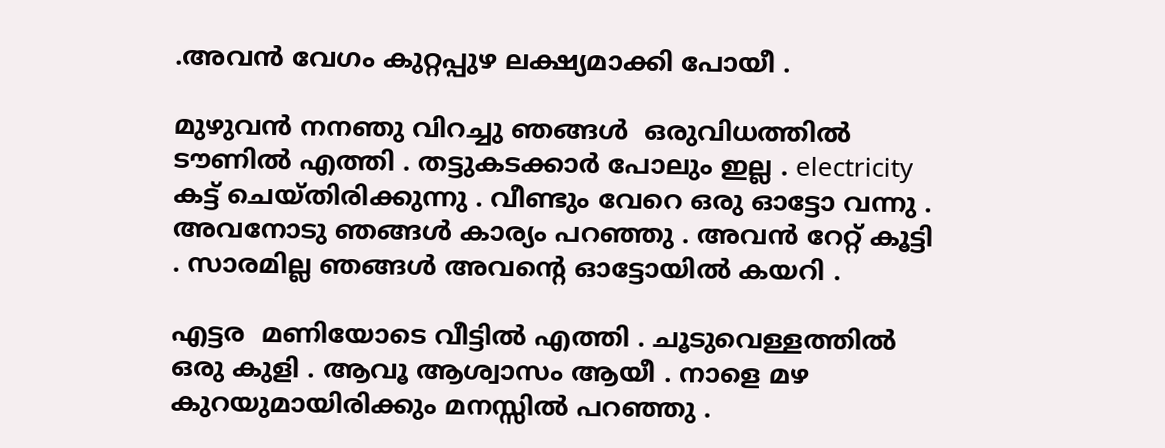.അവൻ വേഗം കുറ്റപ്പുഴ ലക്ഷ്യമാക്കി പോയീ .

മുഴുവൻ നനഞു വിറച്ചു ഞങ്ങൾ  ഒരുവിധത്തിൽ ടൗണിൽ എത്തി . തട്ടുകടക്കാർ പോലും ഇല്ല . electricity കട്ട് ചെയ്തിരിക്കുന്നു . വീണ്ടും വേറെ ഒരു ഓട്ടോ വന്നു . അവനോടു ഞങ്ങൾ കാര്യം പറഞ്ഞു . അവൻ റേറ്റ് കൂട്ടി . സാരമില്ല ഞങ്ങൾ അവന്റെ ഓട്ടോയിൽ കയറി .

എട്ടര  മണിയോടെ വീട്ടിൽ എത്തി . ചൂടുവെള്ളത്തിൽ ഒരു കുളി . ആവൂ ആശ്വാസം ആയീ . നാളെ മഴ കുറയുമായിരിക്കും മനസ്സിൽ പറഞ്ഞു .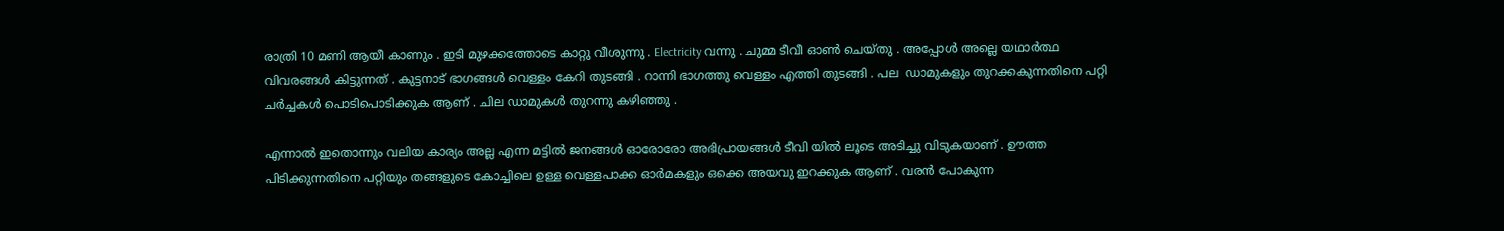രാത്രി 10 മണി ആയീ കാണും . ഇടി മുഴക്കത്തോടെ കാറ്റു വീശുന്നു . Electricity വന്നു . ചുമ്മ ടീവീ ഓൺ ചെയ്തു . അപ്പോൾ അല്ലെ യഥാർത്ഥ വിവരങ്ങൾ കിട്ടുന്നത് . കുട്ടനാട് ഭാഗങ്ങൾ വെള്ളം കേറി തുടങ്ങി . റാന്നി ഭാഗത്തു വെള്ളം എത്തി തുടങ്ങി . പല  ഡാമുകളും തുറക്കകുന്നതിനെ പറ്റി ചർച്ചകൾ പൊടിപൊടിക്കുക ആണ് . ചില ഡാമുകൾ തുറന്നു കഴിഞ്ഞു .

എന്നാൽ ഇതൊന്നും വലിയ കാര്യം അല്ല എന്ന മട്ടിൽ ജനങ്ങൾ ഓരോരോ അഭിപ്രായങ്ങൾ ടീവി യിൽ ലൂടെ അടിച്ചു വിടുകയാണ് . ഊത്ത പിടിക്കുന്നതിനെ പറ്റിയും തങ്ങളുടെ കോച്ചിലെ ഉള്ള വെള്ളപാക്ക ഓർമകളും ഒക്കെ അയവു ഇറക്കുക ആണ് . വരൻ പോകുന്ന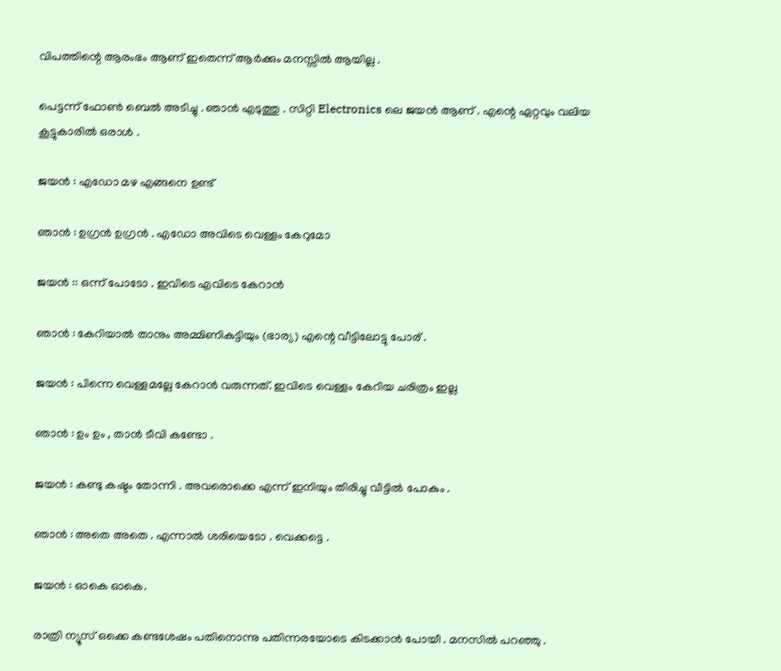വിപത്തിന്റെ ആരംഭം ആണ് ഇതെന്ന് ആർക്കും മനസ്സിൽ ആയില്ല .

പെട്ടന്ന് ഫോൺ ബെൽ അടിച്ചു . ഞാൻ എടുത്തു . സിറ്റി Electronics ലെ ജയൻ ആണ്‌ . എന്റെ ഏറ്റവും വലിയ കൂട്ടുകാരിൽ ഒരാൾ .

ജയൻ : എഡോ മഴ എങ്ങനെ ഉണ്ട്

ഞാൻ : ഉഗ്രൻ ഉഗ്രൻ . എഡോ അവിടെ വെള്ളം കേറുമോ

ജയൻ :: ഒന്ന് പോടോ . ഇവിടെ എവിടെ കേറാൻ

ഞാൻ : കേറിയാൽ താനും അമ്മിണികുട്ടിയും (ഭാര്യ) എന്റെ വീട്ടിലോട്ടു പോര് .

ജയൻ : പിന്നെ വെള്ളമല്ലേ കേറാൻ വരുന്നത്. ഇവിടെ വെള്ളം കേറിയ ചരിത്രം ഇല്ല

ഞാൻ : ഉം ഉം , താൻ ടീവി കണ്ടോ .

ജയൻ : കണ്ടു കഷ്ടം തോന്നി . അവരൊക്കെ എന്ന് ഇനിയും തിരിച്ചു വീട്ടിൽ പോകും .

ഞാൻ : അതെ അതെ . എന്നാൽ ശരിയെടോ . വെക്കട്ടെ .

ജയൻ : ഓകെ ഓകെ.

രാത്രി ന്യൂസ് ഒക്കെ കണ്ടശേഷം പതിനൊന്നു പതിന്നരയോടെ കിടക്കാൻ പോയീ . മനസിൽ പറഞ്ഞു .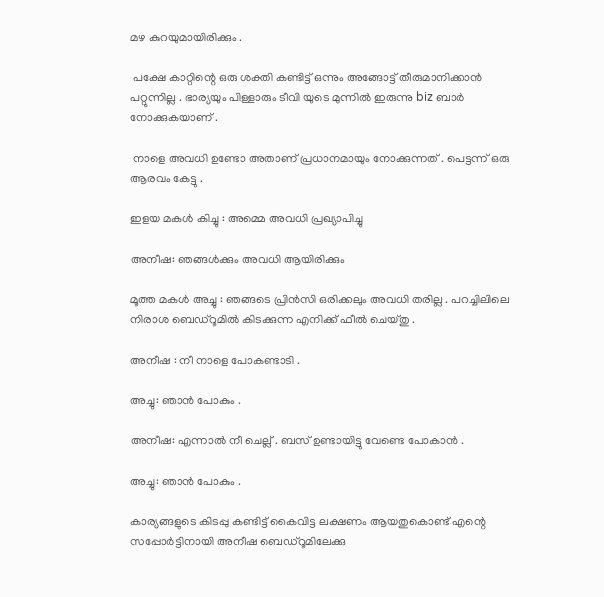മഴ കുറയുമായിരിക്കും .

 പക്ഷേ കാറ്റിന്റെ ഒരു ശക്തി കണ്ടിട്ട് ഒന്നും അങ്ങോട്ട് തീരുമാനിക്കാൻ പറ്റുന്നില്ല . ഭാര്യയും പിള്ളാരും ടീവി യുടെ മുന്നിൽ ഇരുന്നു biz ബാർ നോക്കുകയാണ് .

 നാളെ അവധി ഉണ്ടോ അതാണ് പ്രധാനമായും നോക്കുന്നത് . പെട്ടന്ന് ഒരു ആരവം കേട്ടു .

ഇളയ മകൾ കിച്ചു : അമ്മെ അവധി പ്രഖ്യാപിച്ചു

അനീഷ: ഞങ്ങൾക്കും അവധി ആയിരിക്കും

മൂത്ത മകൾ അച്ചു : ഞങ്ങടെ പ്രിൻസി ഒരിക്കലും അവധി തരില്ല . പറച്ചിലിലെ നിരാശ ബെഡ്‌റൂമിൽ കിടക്കുന്ന എനിക്ക് ഫീൽ ചെയ്തു .

അനീഷ : നീ നാളെ പോകണ്ടാടി .

അച്ചു: ഞാൻ പോകും .

അനീഷ: എന്നാൽ നീ ചെല്ല് . ബസ് ഉണ്ടായിട്ടു വേണ്ടെ പോകാൻ .

അച്ചു: ഞാൻ പോകും .

കാര്യങ്ങളുടെ കിടപ്പു കണ്ടിട്ട് കൈവിട്ട ലക്ഷണം ആയതുകൊണ്ട് എന്റെ സപ്പോർട്ടിനായി അനീഷ ബെഡ്‌റൂമിലേക്കു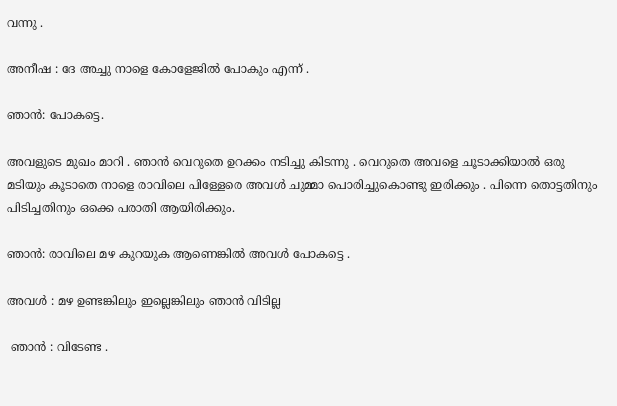വന്നു .

അനീഷ : ദേ അച്ചു നാളെ കോളേജിൽ പോകും എന്ന് .

ഞാൻ: പോകട്ടെ.

അവളുടെ മുഖം മാറി . ഞാൻ വെറുതെ ഉറക്കം നടിച്ചു കിടന്നു . വെറുതെ അവളെ ചൂടാക്കിയാൽ ഒരു മടിയും കൂടാതെ നാളെ രാവിലെ പിള്ളേരെ അവൾ ചുമ്മാ പൊരിച്ചുകൊണ്ടു ഇരിക്കും . പിന്നെ തൊട്ടതിനും പിടിച്ചതിനും ഒക്കെ പരാതി ആയിരിക്കും.

ഞാൻ: രാവിലെ മഴ കുറയുക ആണെങ്കിൽ അവൾ പോകട്ടെ .

അവൾ : മഴ ഉണ്ടങ്കിലും ഇല്ലെങ്കിലും ഞാൻ വിടില്ല

 ഞാൻ : വിടേണ്ട .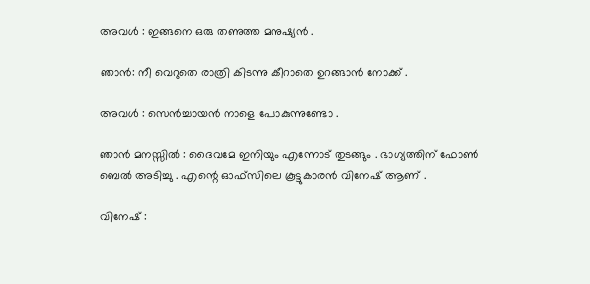അവൾ : ഇങ്ങനെ ഒരു തണുത്ത മനുഷ്യൻ .

ഞാൻ: നീ വെറുതെ രാത്രി കിടന്നു കീറാതെ ഉറങ്ങാൻ നോക്ക് .

അവൾ : സെൻച്ചായൻ നാളെ പോകുന്നുണ്ടോ .

ഞാൻ മനസ്സിൽ : ദൈവമേ ഇനിയും എന്നോട് തുടങ്ങും . ഭാഗ്യത്തിന് ഫോൺ ബെൽ അടിച്ചു . എന്റെ ഓഫ്‌സിലെ കൂട്ടുകാരൻ വിനേഷ് ആണ് .

വിനേഷ് :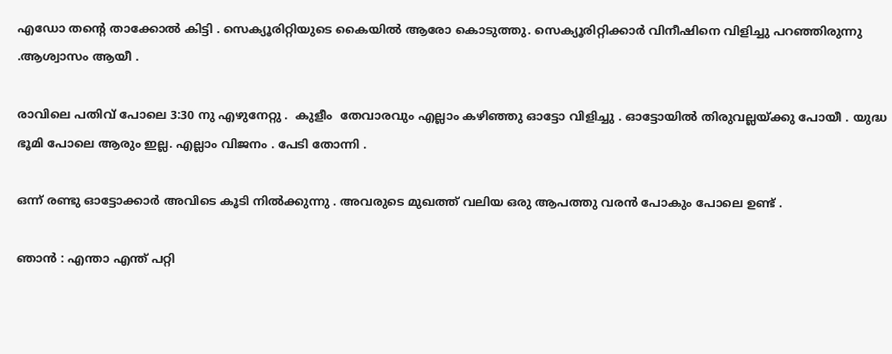എഡോ തന്റെ താക്കോൽ കിട്ടി . സെക്യൂരിറ്റിയുടെ കൈയിൽ ആരോ കൊടുത്തു. സെക്യൂരിറ്റിക്കാർ വിനീഷിനെ വിളിച്ചു പറഞ്ഞിരുന്നു .ആശ്വാസം ആയീ .

രാവിലെ പതിവ് പോലെ 3:30 നു എഴുനേറ്റു .  കുളീം  തേവാരവും എല്ലാം കഴിഞ്ഞു ഓട്ടോ വിളിച്ചു . ഓട്ടോയിൽ തിരുവല്ലയ്ക്കു പോയീ . യുദ്ധ ഭൂമി പോലെ ആരും ഇല്ല. എല്ലാം വിജനം . പേടി തോന്നി .

ഒന്ന് രണ്ടു ഓട്ടോക്കാർ അവിടെ കൂടി നിൽക്കുന്നു . അവരുടെ മുഖത്ത് വലിയ ഒരു ആപത്തു വരൻ പോകും പോലെ ഉണ്ട് .

ഞാൻ : എന്താ എന്ത് പറ്റി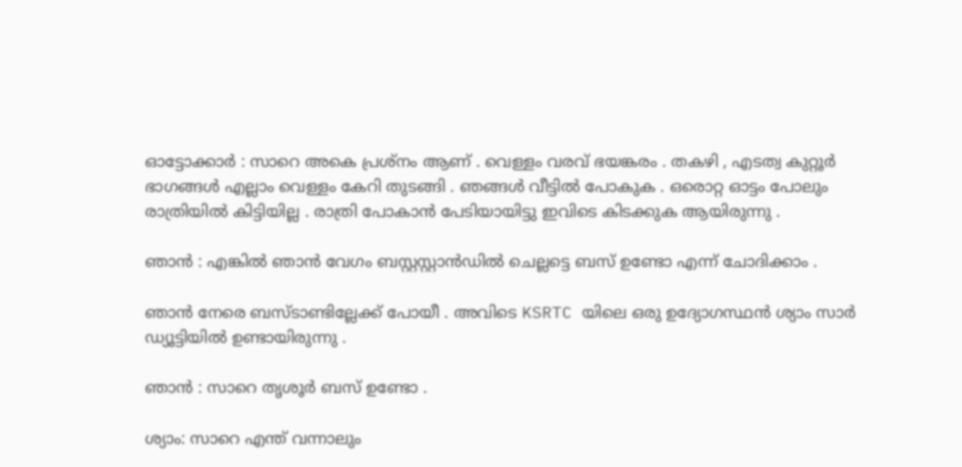ഓട്ടോക്കാർ : സാറെ അകെ പ്രശ്നം ആണ് . വെള്ളം വരവ് ഭയങ്കരം . തകഴി , എടത്വ കുറ്റൂർ ഭാഗങ്ങൾ എല്ലാം വെള്ളം കേറി തുടങ്ങി . ഞങ്ങൾ വീട്ടിൽ പോകുക . ഒരൊറ്റ ഓട്ടം പോലും രാത്രിയിൽ കിട്ടിയില്ല . രാത്രി പോകാൻ പേടിയായിട്ടു ഇവിടെ കിടക്കുക ആയിരുന്നു .

ഞാൻ : എങ്കിൽ ഞാൻ വേഗം ബസ്റ്റസ്റ്റാൻഡിൽ ചെല്ലട്ടെ ബസ് ഉണ്ടോ എന്ന് ചോദിക്കാം .

ഞാൻ നേരെ ബസ്ടാണ്ടില്ലേക്ക് പോയീ . അവിടെ KSRTC യിലെ ഒരു ഉദ്യോഗസ്ഥൻ ശ്യാം സാർ ഡ്യൂട്ടിയിൽ ഉണ്ടായിരുന്നു .

ഞാൻ : സാറെ തൃശൂർ ബസ് ഉണ്ടോ .

ശ്യാം: സാറെ എന്ത് വന്നാലും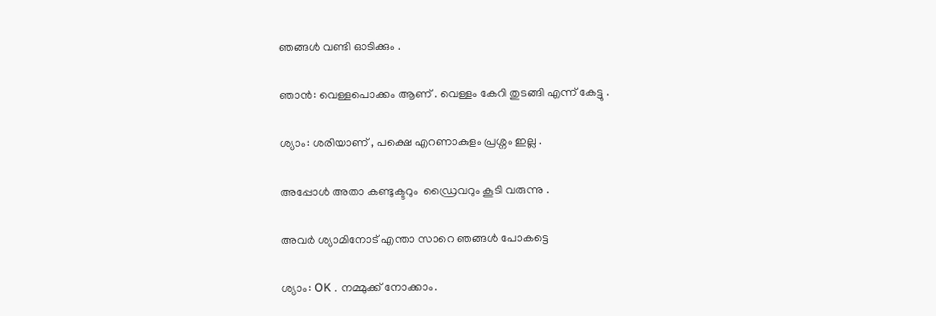ഞങ്ങൾ വണ്ടി ഓടിക്കും .

ഞാൻ: വെള്ളപൊക്കം ആണ് . വെള്ളം കേറി തുടങ്ങി എന്ന് കേട്ടു .

ശ്യാം: ശരിയാണ് , പക്ഷെ എറണാകുളം പ്രശ്നം ഇല്ല .

അപ്പോൾ അതാ കണ്ടുക്ടറും  ഡ്രൈവറും കൂടി വരുന്നു .

അവർ ശ്യാമിനോട് എന്താ സാറെ ഞങ്ങൾ പോകട്ടെ

ശ്യാം: OK . നമ്മുക്ക് നോക്കാം.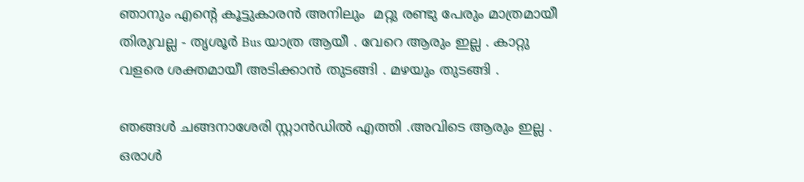ഞാനും എന്റെ കൂട്ടുകാരൻ അനിലും  മറ്റു രണ്ടു പേരും മാത്രമായീ തിരുവല്ല - തൃശൂർ Bus യാത്ര ആയീ . വേറെ ആരും ഇല്ല . കാറ്റു വളരെ ശക്തമായീ അടിക്കാൻ തുടങ്ങി . മഴയും തുടങ്ങി .

ഞങ്ങൾ ചങ്ങനാശേരി സ്റ്റാൻഡിൽ എത്തി .അവിടെ ആരും ഇല്ല . ഒരാൾ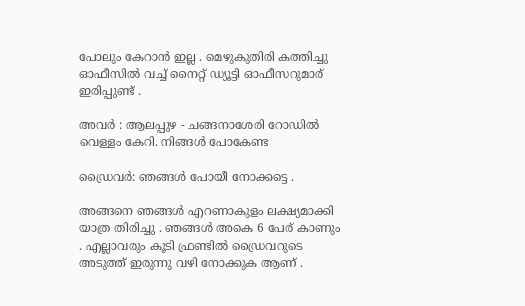പോലും കേറാൻ ഇല്ല . മെഴുകുതിരി കത്തിച്ചു ഓഫീസിൽ വച്ച് നൈറ്റ് ഡ്യൂട്ടി ഓഫീസറുമാര് ഇരിപ്പുണ്ട് .

അവർ : ആലപ്പുഴ - ചങ്ങനാശേരി റോഡിൽ വെള്ളം കേറി. നിങ്ങൾ പോകേണ്ട

ഡ്രൈവർ: ഞങ്ങൾ പോയീ നോക്കട്ടെ .

അങ്ങനെ ഞങ്ങൾ എറണാകുളം ലക്ഷ്യമാക്കി യാത്ര തിരിച്ചു . ഞങ്ങൾ അകെ 6 പേര് കാണും . എല്ലാവരും കൂടി ഫ്രണ്ടിൽ ഡ്രൈവറുടെ അടുത്ത് ഇരുന്നു വഴി നോക്കുക ആണ് .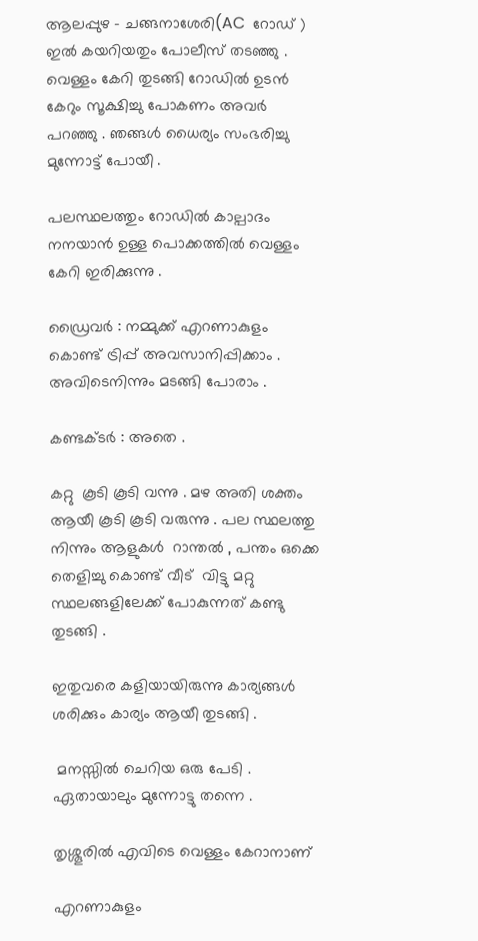ആലപ്പുഴ - ചങ്ങനാശേരി(AC  റോഡ് ) ഇൽ കയറിയതും പോലീസ് തടഞ്ഞു . വെള്ളം കേറി തുടങ്ങി റോഡിൽ ഉടൻ കേറും സൂക്ഷിച്ചു പോകണം അവർ പറഞ്ഞു . ഞങ്ങൾ ധൈര്യം സംഭരിച്ചു മുന്നോട്ട് പോയീ .

പലസ്ഥലത്തും റോഡിൽ കാല്പാദം നനയാൻ ഉള്ള പൊക്കത്തിൽ വെള്ളം കേറി ഇരിക്കുന്നു .

ഡ്രൈവർ : നമ്മുക്ക് എറണാകുളം കൊണ്ട് ട്രിപ്പ് അവസാനിപ്പിക്കാം . അവിടെനിന്നും മടങ്ങി പോരാം .

കണ്ടക്ടർ : അതെ .

കറ്റു  കൂടി കൂടി വന്നു . മഴ അതി ശക്തം ആയീ കൂടി കൂടി വരുന്നു . പല സ്ഥലത്തു നിന്നും ആളുകൾ  റാന്തൽ , പന്തം ഒക്കെ തെളിച്ചു കൊണ്ട് വീട്  വിട്ടു മറ്റു സ്ഥലങ്ങളിലേക്ക് പോകുന്നത് കണ്ടു തുടങ്ങി .

ഇതുവരെ കളിയായിരുന്നു കാര്യങ്ങൾ ശരിക്കും കാര്യം ആയീ തുടങ്ങി .

 മനസ്സിൽ ചെറിയ ഒരു പേടി . ഏതായാലും മുന്നോട്ടു തന്നെ .

തൃശ്ശൂരിൽ എവിടെ വെള്ളം കേറാനാണ്

എറണാകുളം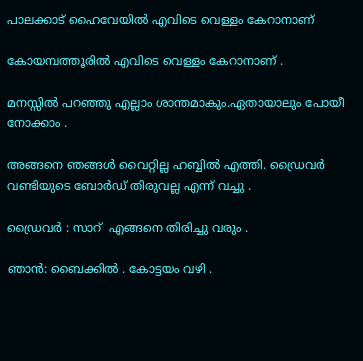പാലക്കാട്‌ ഹൈവേയിൽ എവിടെ വെള്ളം കേറാനാണ്

കോയമ്പത്തൂരിൽ എവിടെ വെള്ളം കേറാനാണ് .

മനസ്സിൽ പറഞ്ഞു എല്ലാം ശാന്തമാകും.ഏതായാലും പോയീ നോക്കാം .

അങ്ങനെ ഞങ്ങൾ വൈറ്റില്ല ഹബ്ബിൽ എത്തി. ഡ്രൈവർ വണ്ടിയുടെ ബോർഡ് തിരുവല്ല എന്ന് വച്ചു .

ഡ്രൈവർ : സാറ്  എങ്ങനെ തിരിച്ചു വരും .

ഞാൻ: ബൈക്കിൽ . കോട്ടയം വഴി .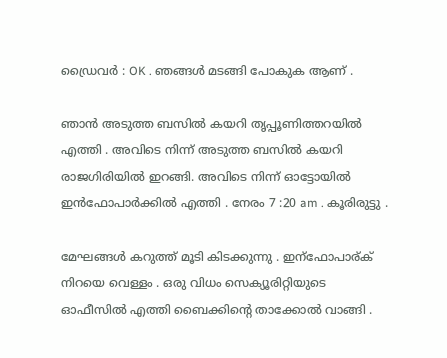ഡ്രൈവർ : OK . ഞങ്ങൾ മടങ്ങി പോകുക ആണ് .

ഞാൻ അടുത്ത ബസിൽ കയറി തൃപ്പൂണിത്തറയിൽ എത്തി . അവിടെ നിന്ന് അടുത്ത ബസിൽ കയറി രാജഗിരിയിൽ ഇറങ്ങി. അവിടെ നിന്ന് ഓട്ടോയിൽ ഇൻഫോപാർക്കിൽ എത്തി . നേരം 7 :20 am . കൂരിരുട്ടു .

മേഘങ്ങൾ കറുത്ത് മൂടി കിടക്കുന്നു . ഇന്ഫോപാര്ക് നിറയെ വെള്ളം . ഒരു വിധം സെക്യൂരിറ്റിയുടെ ഓഫീസിൽ എത്തി ബൈക്കിന്റെ താക്കോൽ വാങ്ങി .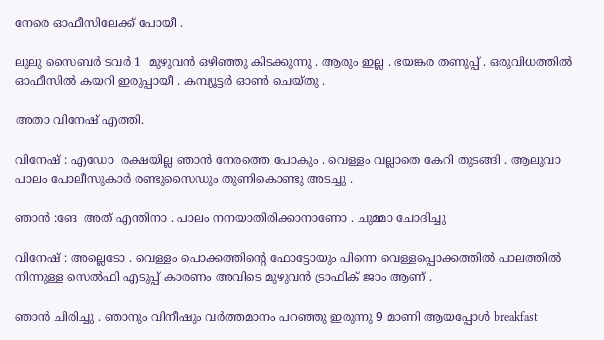നേരെ ഓഫീസിലേക്ക് പോയീ .

ലുലു സൈബർ ടവർ 1  മുഴുവൻ ഒഴിഞ്ഞു കിടക്കുന്നു . ആരും ഇല്ല . ഭയങ്കര തണുപ്പ് . ഒരുവിധത്തിൽ ഓഫീസിൽ കയറി ഇരുപ്പായീ . കമ്പ്യൂട്ടർ ഓൺ ചെയ്തു .

അതാ വിനേഷ് എത്തി.

വിനേഷ് : എഡോ  രക്ഷയില്ല ഞാൻ നേരത്തെ പോകും . വെള്ളം വല്ലാതെ കേറി തുടങ്ങി . ആലുവാ പാലം പോലീസുകാർ രണ്ടുസൈഡും തുണികൊണ്ടു അടച്ചു .

ഞാൻ :ങേ  അത് എന്തിനാ . പാലം നനയാതിരിക്കാനാണോ . ചുമ്മാ ചോദിച്ചു

വിനേഷ് : അല്ലെടോ . വെള്ളം പൊക്കത്തിന്റെ ഫോട്ടോയും പിന്നെ വെള്ളപ്പൊക്കത്തിൽ പാലത്തിൽ നിന്നുള്ള സെൽഫി എടുപ്പ് കാരണം അവിടെ മുഴുവൻ ട്രാഫിക് ജാം ആണ് .

ഞാൻ ചിരിച്ചു . ഞാനും വിനീഷും വർത്തമാനം പറഞ്ഞു ഇരുന്നു 9 മാണി ആയപ്പോൾ breakfast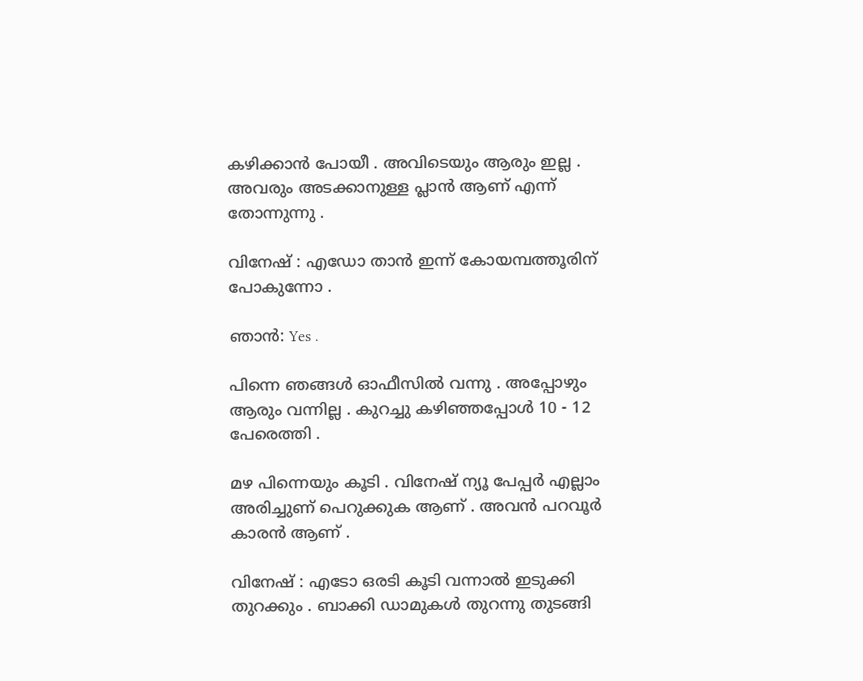കഴിക്കാൻ പോയീ . അവിടെയും ആരും ഇല്ല . അവരും അടക്കാനുള്ള പ്ലാൻ ആണ് എന്ന് തോന്നുന്നു .

വിനേഷ് : എഡോ താൻ ഇന്ന് കോയമ്പത്തൂരിന് പോകുന്നോ .

ഞാൻ: Yes .

പിന്നെ ഞങ്ങൾ ഓഫീസിൽ വന്നു . അപ്പോഴും ആരും വന്നില്ല . കുറച്ചു കഴിഞ്ഞപ്പോൾ 10 - 12 പേരെത്തി .

മഴ പിന്നെയും കൂടി . വിനേഷ് ന്യൂ പേപ്പർ എല്ലാം അരിച്ചുണ് പെറുക്കുക ആണ് . അവൻ പറവൂർ കാരൻ ആണ് .

വിനേഷ് : എടോ ഒരടി കൂടി വന്നാൽ ഇടുക്കി തുറക്കും . ബാക്കി ഡാമുകൾ തുറന്നു തുടങ്ങി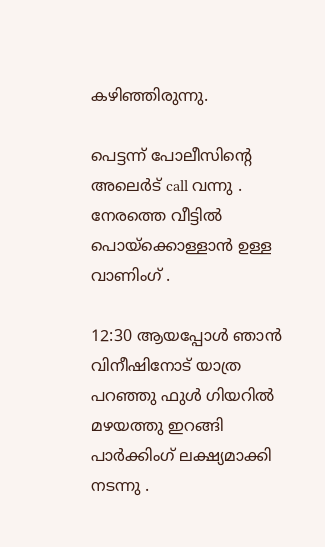കഴിഞ്ഞിരുന്നു.

പെട്ടന്ന് പോലീസിന്റെ അലെർട് call വന്നു . നേരത്തെ വീട്ടിൽ പൊയ്ക്കൊള്ളാൻ ഉള്ള വാണിംഗ് .

12:30 ആയപ്പോൾ ഞാൻ വിനീഷിനോട് യാത്ര പറഞ്ഞു ഫുൾ ഗിയറിൽ മഴയത്തു ഇറങ്ങി പാർക്കിംഗ് ലക്ഷ്യമാക്കി നടന്നു .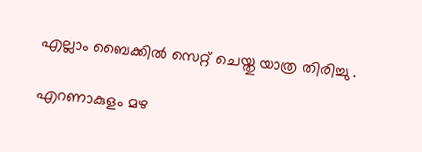എല്ലാം ബൈക്കിൽ സെറ്റ് ചെയ്തു യാത്ര തിരിച്ചു .

എറണാകുളം മഴ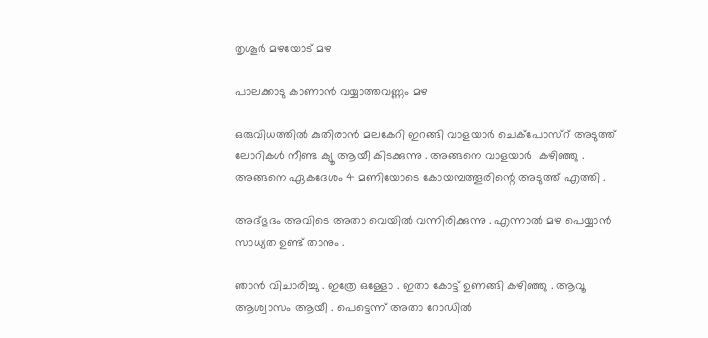തൃശൂർ മഴയോട് മഴ

പാലക്കാടു കാണാൻ വയ്യാത്തവണ്ണം മഴ

ഒരുവിധത്തിൽ കുതിരാൻ മലകേറി ഇറങ്ങി വാളയാർ ചെക്‌പോസ്റ് അടുത്ത് ലോറികൾ നീണ്ട ക്യൂ ആയീ കിടക്കുന്നു . അങ്ങനെ വാളയാർ  കഴിഞ്ഞു . അങ്ങനെ ഏകദേശം 4 മണിയോടെ കോയമ്പത്തൂരിന്റെ അടുത്ത് എത്തി .

അദ്ഭുദം അവിടെ അതാ വെയിൽ വന്നിരിക്കുന്നു . എന്നാൽ മഴ പെയ്യാൻ സാധ്യത ഉണ്ട് താനും .

ഞാൻ വിചാരിച്ചു . ഇത്രേ ഒള്ളോ . ഇതാ കോട്ട് ഉണങ്ങി കഴിഞ്ഞു . ആവൂ ആശ്വാസം ആയീ . പെട്ടെന്ന് അതാ റോഡിൽ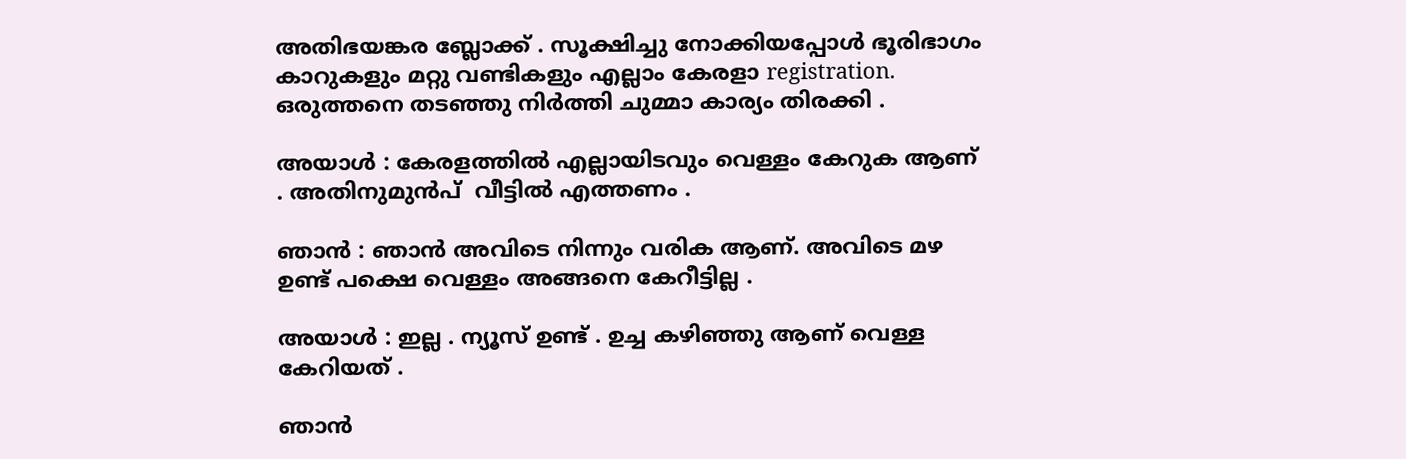അതിഭയങ്കര ബ്ലോക്ക് . സൂക്ഷിച്ചു നോക്കിയപ്പോൾ ഭൂരിഭാഗം കാറുകളും മറ്റു വണ്ടികളും എല്ലാം കേരളാ registration. ഒരുത്തനെ തടഞ്ഞു നിർത്തി ചുമ്മാ കാര്യം തിരക്കി .

അയാൾ : കേരളത്തിൽ എല്ലായിടവും വെള്ളം കേറുക ആണ് . അതിനുമുൻപ്‌  വീട്ടിൽ എത്തണം .

ഞാൻ : ഞാൻ അവിടെ നിന്നും വരിക ആണ്. അവിടെ മഴ ഉണ്ട് പക്ഷെ വെള്ളം അങ്ങനെ കേറീട്ടില്ല .

അയാൾ : ഇല്ല . ന്യൂസ് ഉണ്ട് . ഉച്ച കഴിഞ്ഞു ആണ് വെള്ള കേറിയത് .

ഞാൻ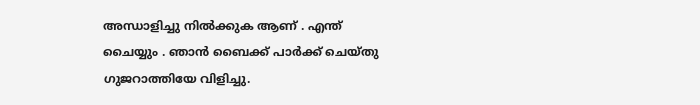അന്ധാളിച്ചു നിൽക്കുക ആണ് . എന്ത് ചൈയ്യും . ഞാൻ ബൈക്ക് പാർക്ക് ചെയ്തു ഗുജറാത്തിയേ വിളിച്ചു.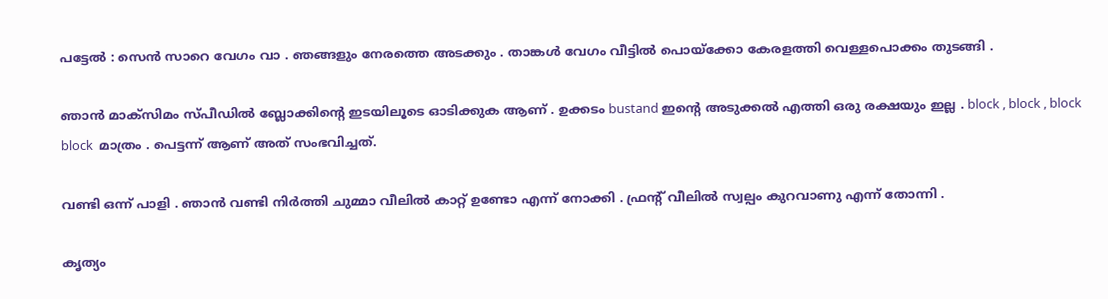പട്ടേൽ : സെൻ സാറെ വേഗം വാ . ഞങ്ങളും നേരത്തെ അടക്കും . താങ്കൾ വേഗം വീട്ടിൽ പൊയ്ക്കോ കേരളത്തി വെള്ളപൊക്കം തുടങ്ങി .

ഞാൻ മാക്സിമം സ്പീഡിൽ ബ്ലോക്കിന്റെ ഇടയിലൂടെ ഓടിക്കുക ആണ് . ഉക്കടം bustand ഇന്റെ അടുക്കൽ എത്തി ഒരു രക്ഷയും ഇല്ല . block , block , block block  മാത്രം . പെട്ടന്ന് ആണ് അത് സംഭവിച്ചത്.

വണ്ടി ഒന്ന് പാളി . ഞാൻ വണ്ടി നിർത്തി ചുമ്മാ വീലിൽ കാറ്റ് ഉണ്ടോ എന്ന് നോക്കി . ഫ്രന്റ് വീലിൽ സ്വല്പം കുറവാണു എന്ന് തോന്നി .

കൃത്യം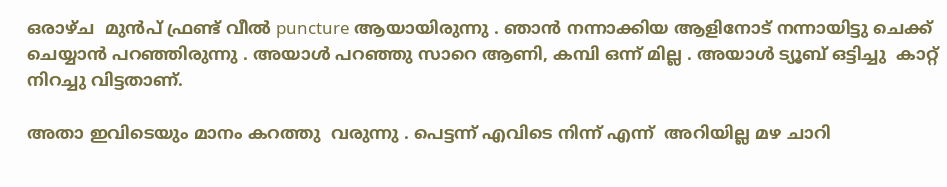ഒരാഴ്ച  മുൻപ് ഫ്രണ്ട് വീൽ puncture ആയായിരുന്നു . ഞാൻ നന്നാക്കിയ ആളിനോട് നന്നായിട്ടു ചെക്ക് ചെയ്യാൻ പറഞ്ഞിരുന്നു . അയാൾ പറഞ്ഞു സാറെ ആണി, കമ്പി ഒന്ന് മില്ല . അയാൾ ട്യൂബ് ഒട്ടിച്ചു  കാറ്റ്   നിറച്ചു വിട്ടതാണ്.

അതാ ഇവിടെയും മാനം കറത്തു  വരുന്നു . പെട്ടന്ന് എവിടെ നിന്ന് എന്ന്  അറിയില്ല മഴ ചാറി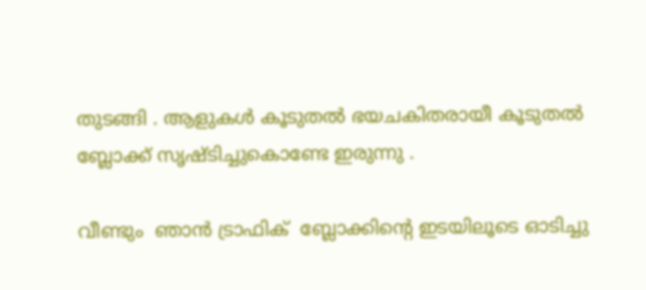തുടങ്ങി . ആളുകൾ കൂടുതൽ ഭയചകിതരായീ കൂടുതൽ ബ്ലോക്ക് സൃഷ്ടിച്ചുകൊണ്ടേ ഇരുന്നു .

വീണ്ടും  ഞാൻ ട്രാഫിക്  ബ്ലോക്കിന്റെ ഇടയിലൂടെ ഓടിച്ചു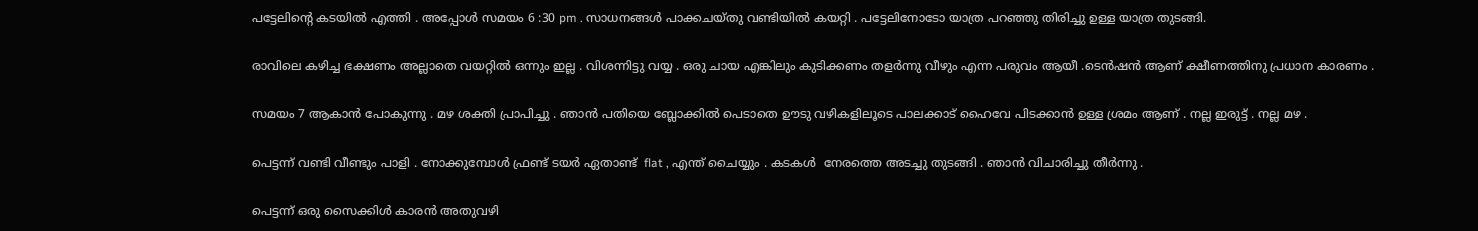പട്ടേലിന്റെ കടയിൽ എത്തി . അപ്പോൾ സമയം 6 :30 pm . സാധനങ്ങൾ പാക്കചയ്തു വണ്ടിയിൽ കയറ്റി . പട്ടേലിനോടോ യാത്ര പറഞ്ഞു തിരിച്ചു ഉള്ള യാത്ര തുടങ്ങി.

രാവിലെ കഴിച്ച ഭക്ഷണം അല്ലാതെ വയറ്റിൽ ഒന്നും ഇല്ല . വിശന്നിട്ടു വയ്യ . ഒരു ചായ എങ്കിലും കുടിക്കണം തളർന്നു വീഴും എന്ന പരുവം ആയീ .ടെൻഷൻ ആണ് ക്ഷീണത്തിനു പ്രധാന കാരണം .

സമയം 7 ആകാൻ പോകുന്നു . മഴ ശക്തി പ്രാപിച്ചു . ഞാൻ പതിയെ ബ്ലോക്കിൽ പെടാതെ ഊടു വഴികളിലൂടെ പാലക്കാട് ഹൈവേ പിടക്കാൻ ഉള്ള ശ്രമം ആണ് . നല്ല ഇരുട്ട് . നല്ല മഴ .

പെട്ടന്ന് വണ്ടി വീണ്ടും പാളി . നോക്കുമ്പോൾ ഫ്രണ്ട് ടയർ ഏതാണ്ട്  flat , എന്ത് ചൈയ്യും . കടകൾ  നേരത്തെ അടച്ചു തുടങ്ങി . ഞാൻ വിചാരിച്ചു തീർന്നു .

പെട്ടന്ന് ഒരു സൈക്കിൾ കാരൻ അതുവഴി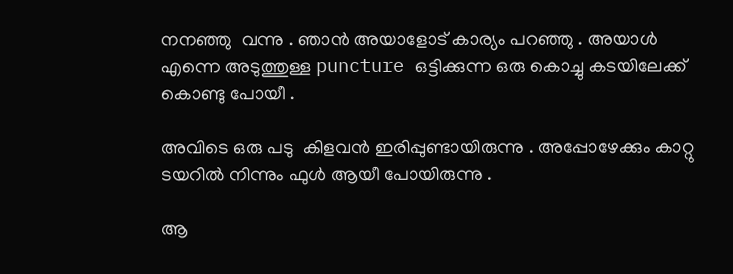നനഞ്ഞു  വന്നു . ഞാൻ അയാളോട് കാര്യം പറഞ്ഞു . അയാൾ എന്നെ അടുത്തുള്ള puncture ഒട്ടിക്കുന്ന ഒരു കൊച്ചു കടയിലേക്ക് കൊണ്ടു പോയീ .

അവിടെ ഒരു പടു  കിളവൻ ഇരിപ്പുണ്ടായിരുന്നു . അപ്പോഴേക്കും കാറ്റു ടയറിൽ നിന്നും ഫുൾ ആയീ പോയിരുന്നു .

ആ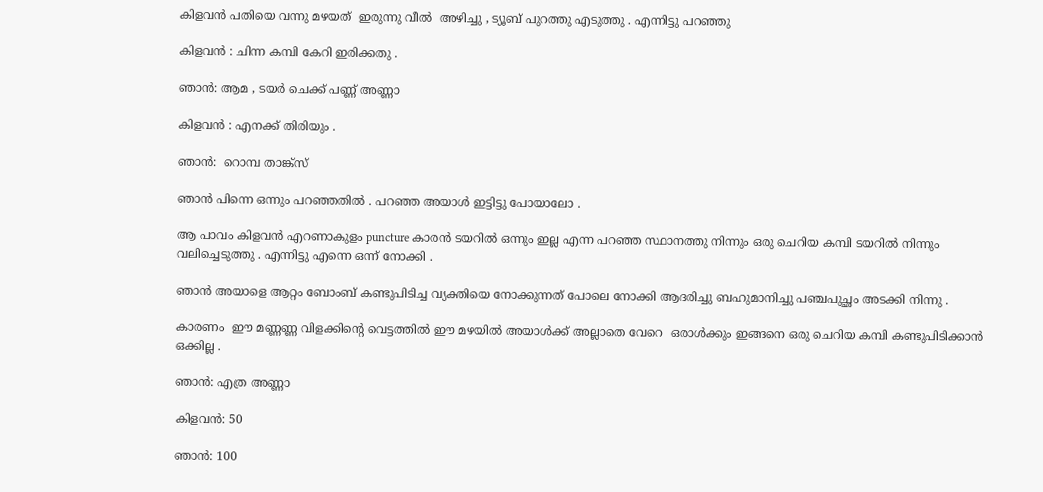കിളവൻ പതിയെ വന്നു മഴയത്  ഇരുന്നു വീൽ  അഴിച്ചു , ട്യൂബ് പുറത്തു എടുത്തു . എന്നിട്ടു പറഞ്ഞു

കിളവൻ : ചിന്ന കമ്പി കേറി ഇരിക്കതു .

ഞാൻ: ആമ , ടയർ ചെക്ക് പണ്ണ് അണ്ണാ

കിളവൻ : എനക്ക് തിരിയും .

ഞാൻ:  റൊമ്പ താങ്ക്സ്

ഞാൻ പിന്നെ ഒന്നും പറഞ്ഞതിൽ . പറഞ്ഞ അയാൾ ഇട്ടിട്ടു പോയാലോ .

ആ പാവം കിളവൻ എറണാകുളം puncture കാരൻ ടയറിൽ ഒന്നും ഇല്ല എന്ന പറഞ്ഞ സ്ഥാനത്തു നിന്നും ഒരു ചെറിയ കമ്പി ടയറിൽ നിന്നും വലിച്ചെടുത്തു . എന്നിട്ടു എന്നെ ഒന്ന് നോക്കി .

ഞാൻ അയാളെ ആറ്റം ബോംബ് കണ്ടുപിടിച്ച വ്യക്തിയെ നോക്കുന്നത് പോലെ നോക്കി ആദരിച്ചു ബഹുമാനിച്ചു പഞ്ചപുച്ഛം അടക്കി നിന്നു .

കാരണം  ഈ മണ്ണണ്ണ വിളക്കിന്റെ വെട്ടത്തിൽ ഈ മഴയിൽ അയാൾക്ക്‌ അല്ലാതെ വേറെ  ഒരാൾക്കും ഇങ്ങനെ ഒരു ചെറിയ കമ്പി കണ്ടുപിടിക്കാൻ ഒക്കില്ല .

ഞാൻ: എത്ര അണ്ണാ

കിളവൻ: 50

ഞാൻ: 100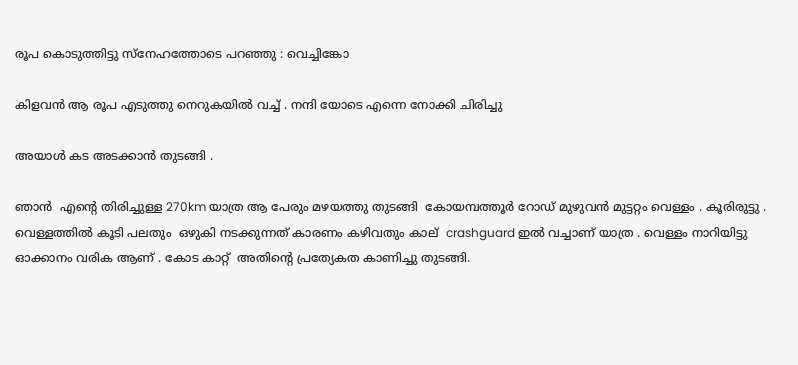രൂപ കൊടുത്തിട്ടു സ്നേഹത്തോടെ പറഞ്ഞു : വെച്ചിങ്കോ

കിളവൻ ആ രൂപ എടുത്തു നെറുകയിൽ വച്ച് . നന്ദി യോടെ എന്നെ നോക്കി ചിരിച്ചു

അയാൾ കട അടക്കാൻ തുടങ്ങി .

ഞാൻ  എന്റെ തിരിച്ചുള്ള 270km യാത്ര ആ പേരും മഴയത്തു തുടങ്ങി  കോയമ്പത്തൂർ റോഡ് മുഴുവൻ മുട്ടറ്റം വെള്ളം . കൂരിരുട്ടു . വെള്ളത്തിൽ കൂടി പലതും  ഒഴുകി നടക്കുന്നത് കാരണം കഴിവതും കാല്  crashguard ഇൽ വച്ചാണ് യാത്ര . വെള്ളം നാറിയിട്ടു ഓക്കാനം വരിക ആണ് . കോട കാറ്റ്  അതിന്റെ പ്രത്യേകത കാണിച്ചു തുടങ്ങി.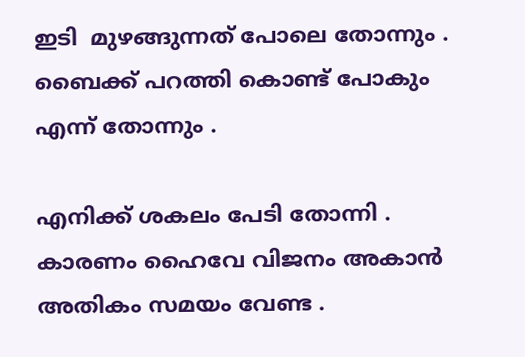ഇടി  മുഴങ്ങുന്നത് പോലെ തോന്നും . ബൈക്ക് പറത്തി കൊണ്ട് പോകും എന്ന് തോന്നും .

എനിക്ക് ശകലം പേടി തോന്നി . കാരണം ഹൈവേ വിജനം അകാൻ അതികം സമയം വേണ്ട .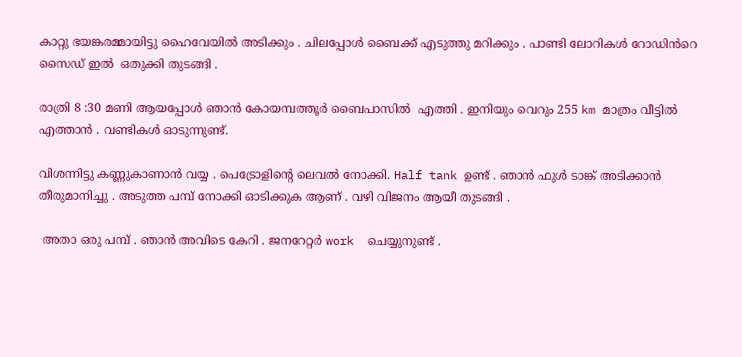കാറ്റു ഭയങ്കരമ്മായിട്ടു ഹൈവേയിൽ അടിക്കും . ചിലപ്പോൾ ബൈക്ക് എടുത്തു മറിക്കും . പാണ്ടി ലോറികൾ റോഡിൻറെ സൈഡ് ഇൽ  ഒതുക്കി തുടങ്ങി .

രാത്രി 8 :30 മണി ആയപ്പോൾ ഞാൻ കോയമ്പത്തൂർ ബൈപാസിൽ  എത്തി . ഇനിയും വെറും 255 km മാത്രം വീട്ടിൽ എത്താൻ . വണ്ടികൾ ഓടുന്നുണ്ട്.

വിശന്നിട്ടു കണ്ണുകാണാൻ വയ്യ . പെട്രോളിന്റെ ലെവൽ നോക്കി. Half tank ഉണ്ട് . ഞാൻ ഫുൾ ടാങ്ക് അടിക്കാൻ തീരുമാനിച്ചു . അടുത്ത പമ്പ് നോക്കി ഓടിക്കുക ആണ് . വഴി വിജനം ആയീ തുടങ്ങി .

 അതാ ഒരു പമ്പ് . ഞാൻ അവിടെ കേറി . ജനറേറ്റർ work  ചെയ്യുനുണ്ട് .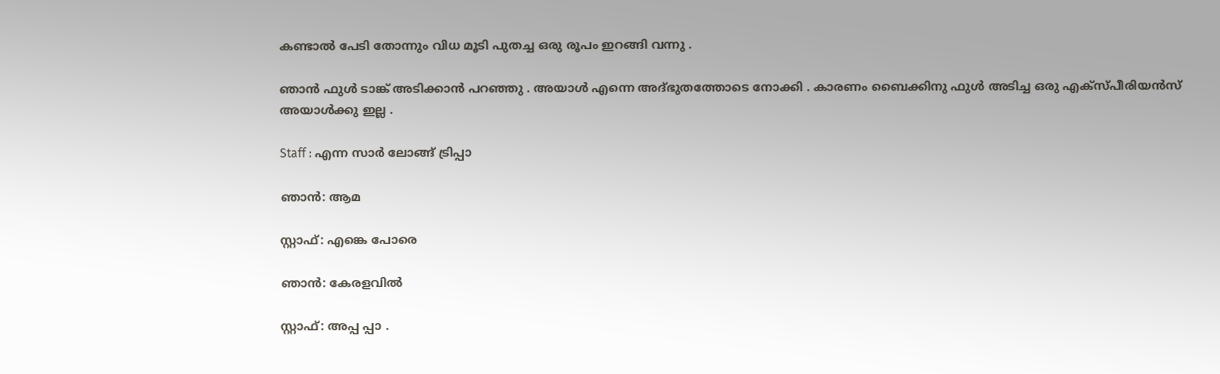കണ്ടാൽ പേടി തോന്നും വിധ മൂടി പുതച്ച ഒരു രൂപം ഇറങ്ങി വന്നു .

ഞാൻ ഫുൾ ടാങ്ക് അടിക്കാൻ പറഞ്ഞു . അയാൾ എന്നെ അദ്‌ഭുതത്തോടെ നോക്കി . കാരണം ബൈക്കിനു ഫുൾ അടിച്ച ഒരു എക്സ്പീരിയൻസ് അയാൾക്കു ഇല്ല .

Staff : എന്ന സാർ ലോങ്ങ് ട്രിപ്പാ

ഞാൻ: ആമ

സ്റ്റാഫ്: എങ്കെ പോരെ

ഞാൻ: കേരളവിൽ

സ്റ്റാഫ്: അപ്പ പ്പാ .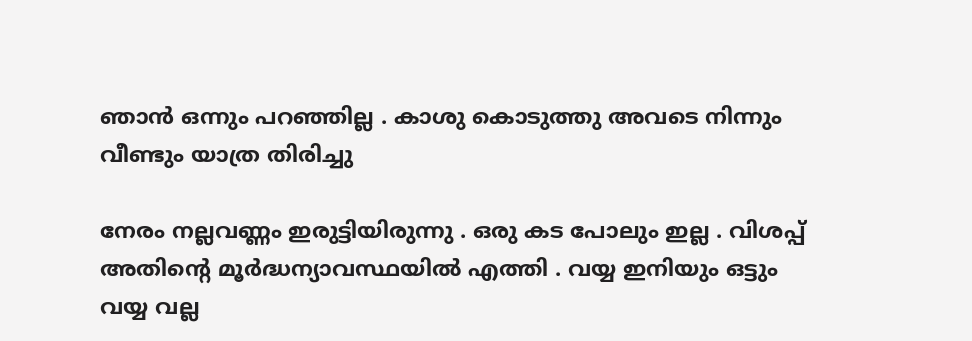ഞാൻ ഒന്നും പറഞ്ഞില്ല . കാശു കൊടുത്തു അവടെ നിന്നും വീണ്ടും യാത്ര തിരിച്ചു

നേരം നല്ലവണ്ണം ഇരുട്ടിയിരുന്നു . ഒരു കട പോലും ഇല്ല . വിശപ്പ് അതിന്റെ മൂർദ്ധന്യാവസ്ഥയിൽ എത്തി . വയ്യ ഇനിയും ഒട്ടും വയ്യ വല്ല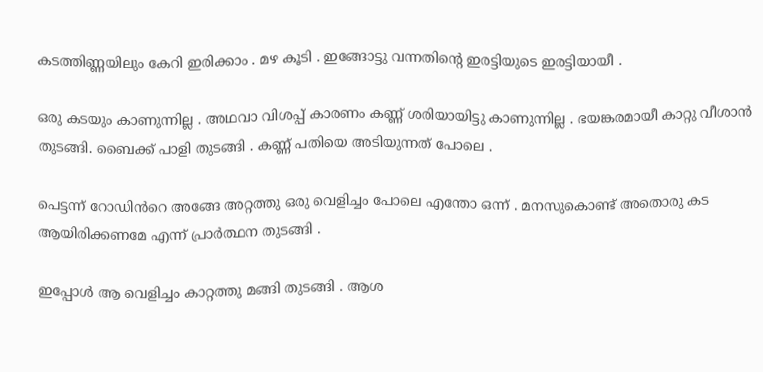കടത്തിണ്ണയിലും കേറി ഇരിക്കാം . മഴ കൂടി . ഇങ്ങോട്ടു വന്നതിന്റെ ഇരട്ടിയുടെ ഇരട്ടിയായീ .

ഒരു കടയും കാണുന്നില്ല . അഥവാ വിശപ്പ് കാരണം കണ്ണ് ശരിയായിട്ടു കാണുന്നില്ല . ഭയങ്കരമായീ കാറ്റു വീശാൻ  തുടങ്ങി. ബൈക്ക് പാളി തുടങ്ങി . കണ്ണ് പതിയെ അടിയുന്നത് പോലെ .

പെട്ടന്ന് റോഡിൻറെ അങ്ങേ അറ്റത്തു ഒരു വെളിച്ചം പോലെ എന്തോ ഒന്ന് . മനസുകൊണ്ട് അതൊരു കട ആയിരിക്കണമേ എന്ന് പ്രാർത്ഥന തുടങ്ങി .

ഇപ്പോൾ ആ വെളിച്ചം കാറ്റത്തു മങ്ങി തുടങ്ങി . ആശ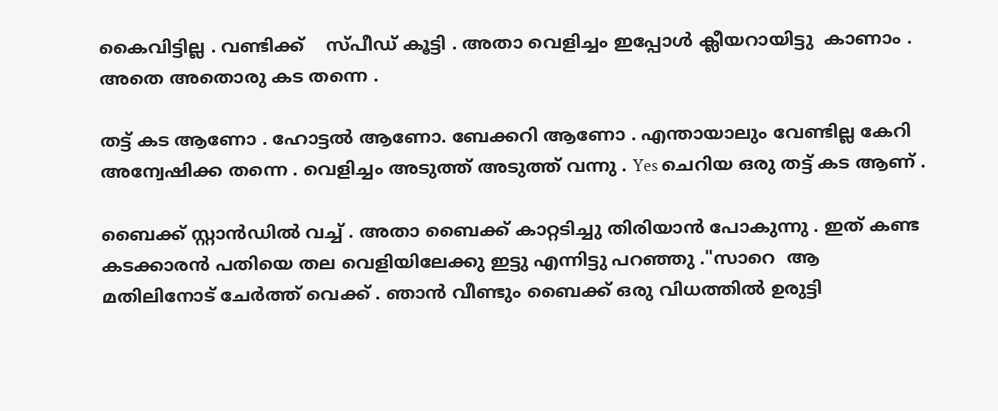കൈവിട്ടില്ല . വണ്ടിക്ക്    സ്പീഡ് കൂട്ടി . അതാ വെളിച്ചം ഇപ്പോൾ ക്ലീയറായിട്ടു  കാണാം . അതെ അതൊരു കട തന്നെ .

തട്ട് കട ആണോ . ഹോട്ടൽ ആണോ. ബേക്കറി ആണോ . എന്തായാലും വേണ്ടില്ല കേറി അന്വേഷിക്ക തന്നെ . വെളിച്ചം അടുത്ത് അടുത്ത് വന്നു . Yes ചെറിയ ഒരു തട്ട് കട ആണ് .

ബൈക്ക് സ്റ്റാൻഡിൽ വച്ച് . അതാ ബൈക്ക് കാറ്റടിച്ചു തിരിയാൻ പോകുന്നു . ഇത് കണ്ട കടക്കാരൻ പതിയെ തല വെളിയിലേക്കു ഇട്ടു എന്നിട്ടു പറഞ്ഞു ."സാറെ  ആ മതിലിനോട് ചേർത്ത് വെക്ക് . ഞാൻ വീണ്ടും ബൈക്ക് ഒരു വിധത്തിൽ ഉരുട്ടി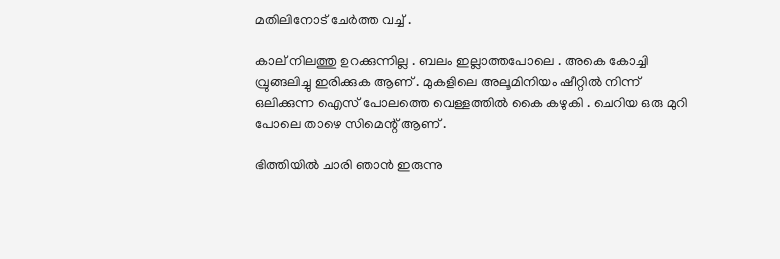മതിലിനോട് ചേർത്ത വച്ച് .

കാല് നിലത്തു ഉറക്കുന്നില്ല . ബലം ഇല്ലാത്തപോലെ . അകെ കോച്ചി വ്രുങ്ങലിച്ചു ഇരിക്കുക ആണ് . മുകളിലെ അലൂമിനിയം ഷീറ്റിൽ നിന്ന് ഒലിക്കുന്ന ഐസ് പോലത്തെ വെള്ളത്തിൽ കൈ കഴുകി . ചെറിയ ഒരു മുറി പോലെ താഴെ സിമെന്റ് ആണ് .

ഭിത്തിയിൽ ചാരി ഞാൻ ഇരുന്നു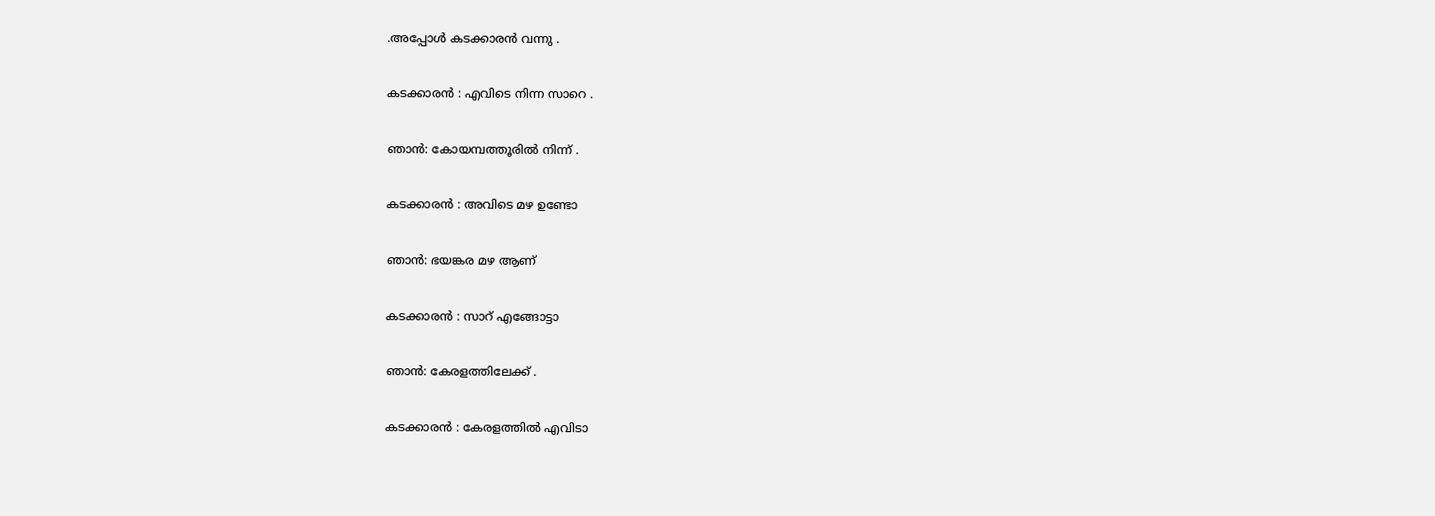.അപ്പോൾ കടക്കാരൻ വന്നു .

കടക്കാരൻ : എവിടെ നിന്ന സാറെ .

ഞാൻ: കോയമ്പത്തൂരിൽ നിന്ന് .

കടക്കാരൻ : അവിടെ മഴ ഉണ്ടോ

ഞാൻ: ഭയങ്കര മഴ ആണ്

കടക്കാരൻ : സാറ് എങ്ങോട്ടാ

ഞാൻ: കേരളത്തിലേക്ക് .

കടക്കാരൻ : കേരളത്തിൽ എവിടാ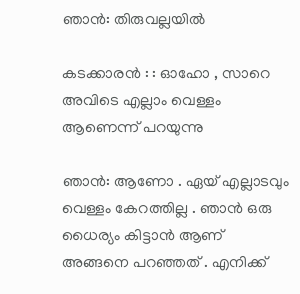ഞാൻ: തിരുവല്ലയിൽ

കടക്കാരൻ : : ഓഹോ , സാറെ അവിടെ എല്ലാം വെള്ളം ആണെന്ന് പറയുന്നു

ഞാൻ: ആണോ . ഏയ് എല്ലാടവും വെള്ളം കേറത്തില്ല . ഞാൻ ഒരു ധൈര്യം കിട്ടാൻ ആണ് അങ്ങനെ പറഞ്ഞത് . എനിക്ക്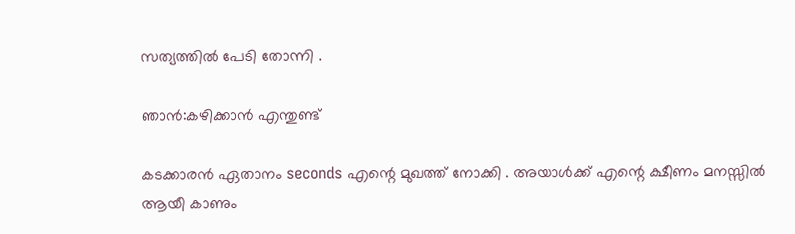സത്യത്തിൽ പേടി തോന്നി .

ഞാൻ:കഴിക്കാൻ എന്തുണ്ട്

കടക്കാരൻ ഏതാനം seconds എന്റെ മുഖത്ത് നോക്കി . അയാൾക്ക്‌ എന്റെ ക്ഷീണം മനസ്സിൽ ആയീ കാണും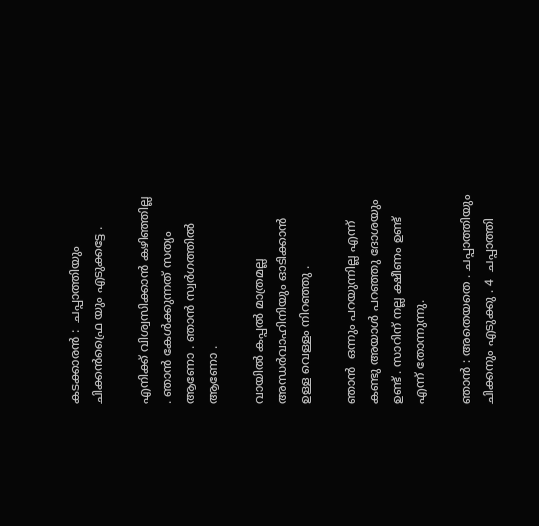കടക്കാരൻ :  ചപ്പാത്തിയും ചിക്കൻഫ്രൈ യും എടുക്കട്ടേ .

എനിക്ക് വിശ്വസിക്കാൻ കഴിഞ്ഞില്ല . ഞാൻ കേൾക്കുന്നത് സത്യം ആണോ . ഞാൻ സ്വർഗത്തിൽ ആണോ .

വായിൽ കപ്പൽ മാത്രമല്ല അന്ധർവാഹിനിയും ഓടിക്കാൻ ഉള്ള വെള്ളം നിറഞ്ഞു .

ഞാൻ  ഒന്നും പറയുന്നില്ല എന്ന് കണ്ടു അയാൾ പറഞ്ഞു ദോശയും ഉണ്ട് . സാറിന് നല്ല ക്ഷീണം ഉണ്ട് എന്ന് തോന്നുന്നു.

ഞാൻ : അതെയതെ . ചപ്പാത്തിയും ചിക്കനും എടുക്കു . 4  ചപ്പാത്തി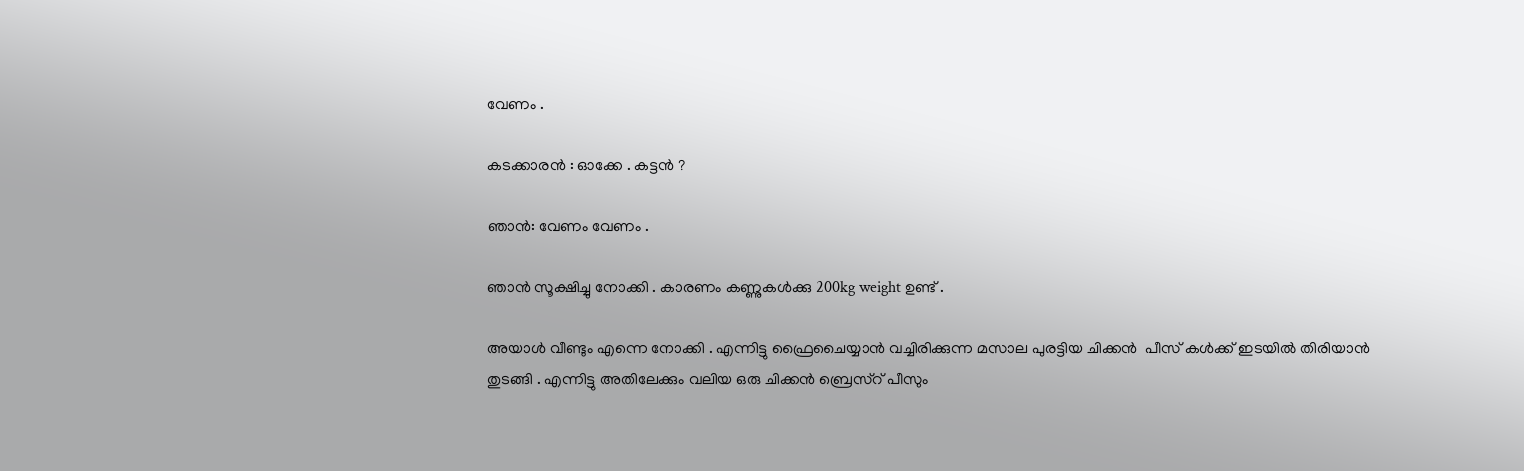വേണം .

കടക്കാരൻ : ഓക്കേ . കട്ടൻ ?

ഞാൻ: വേണം വേണം .

ഞാൻ സൂക്ഷിച്ചു നോക്കി . കാരണം കണ്ണുകൾക്കു 200kg weight ഉണ്ട് .

അയാൾ വീണ്ടും എന്നെ നോക്കി . എന്നിട്ടു ഫ്രൈചൈയ്യാൻ വച്ചിരിക്കുന്ന മസാല പുരട്ടിയ ചിക്കൻ  പീസ് കൾക്ക് ഇടയിൽ തിരിയാൻ തുടങ്ങി . എന്നിട്ടു അതിലേക്കും വലിയ ഒരു ചിക്കൻ ബ്രെസ്റ് പീസും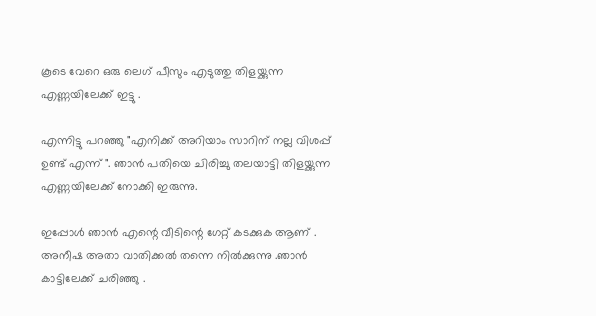കൂടെ വേറെ ഒരു ലെഗ് പീസും എടുത്തു തിളയ്ക്കുന്ന എണ്ണയിലേക്ക് ഇട്ടു .

എന്നിട്ടു പറഞ്ഞു "എനിക്ക് അറിയാം സാറിന് നല്ല വിശപ്പ് ഉണ്ട് എന്ന് ". ഞാൻ പതിയെ ചിരിച്ചു തലയാട്ടി തിളയ്ക്കുന്ന എണ്ണയിലേക്ക് നോക്കി ഇരുന്നു.

ഇപ്പോൾ ഞാൻ എന്റെ വീടിന്റെ ഗേറ്റ് കടക്കുക ആണ് . അനീഷ അതാ വാതിക്കൽ തന്നെ നിൽക്കുന്നു .ഞാൻ കാട്ടിലേക്ക് ചരിഞ്ഞു .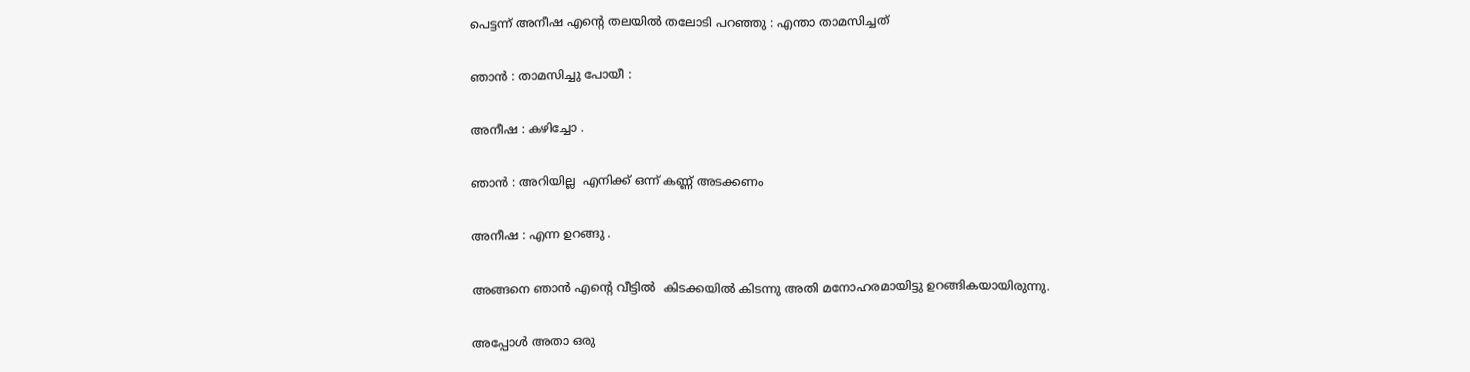പെട്ടന്ന് അനീഷ എന്റെ തലയിൽ തലോടി പറഞ്ഞു : എന്താ താമസിച്ചത്

ഞാൻ : താമസിച്ചു പോയീ :

അനീഷ : കഴിച്ചോ .

ഞാൻ : അറിയില്ല  എനിക്ക് ഒന്ന് കണ്ണ് അടക്കണം

അനീഷ : എന്ന ഉറങ്ങു .

അങ്ങനെ ഞാൻ എന്റെ വീട്ടിൽ  കിടക്കയിൽ കിടന്നു അതി മനോഹരമായിട്ടു ഉറങ്ങികയായിരുന്നു.

അപ്പോൾ അതാ ഒരു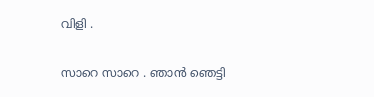വിളി .

സാറെ സാറെ . ഞാൻ ഞെട്ടി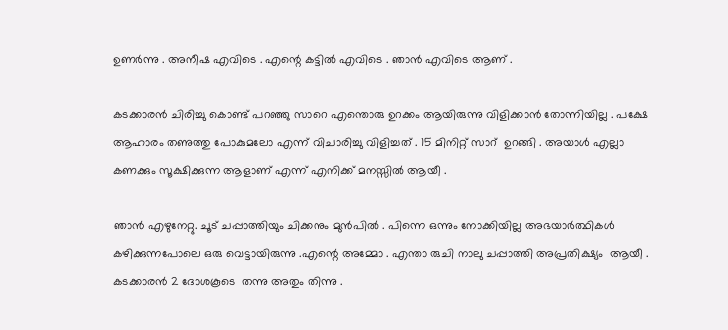ഉണർന്നു . അനീഷ എവിടെ . എന്റെ കട്ടിൽ എവിടെ . ഞാൻ എവിടെ ആണ് .

കടക്കാരൻ ചിരിച്ചു കൊണ്ട് പറഞ്ഞു സാറെ എന്തൊരു ഉറക്കം ആയിരുന്നു വിളിക്കാൻ തോന്നിയില്ല . പക്ഷേ ആഹാരം തണുത്തു പോകുമലോ എന്ന് വിചാരിച്ചു വിളിച്ചത് . 15 മിനിറ്റ് സാറ്  ഉറങ്ങി . അയാൾ എല്ലാ കണക്കും സൂക്ഷിക്കുന്ന ആളാണ് എന്ന് എനിക്ക് മനസ്സിൽ ആയീ .

ഞാൻ എഴുനേറ്റു. ചൂട് ചപ്പാത്തിയും ചിക്കനും മുൻപിൽ . പിന്നെ ഒന്നും നോക്കിയില്ല അഭയാർത്ഥികൾ കഴിക്കുന്നപോലെ ഒരു വെട്ടായിരുന്നു .എന്റെ അമ്മോ . എന്താ രുചി നാലു ചപ്പാത്തി അപ്രതിക്ഷ്യം  ആയീ . കടക്കാരൻ 2 ദോശകൂടെ  തന്നു അതും തിന്നു .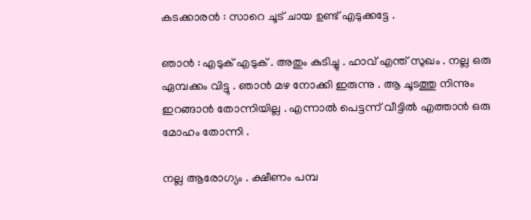കടക്കാരൻ : സാറെ ചൂട് ചായ ഉണ്ട് എടുക്കട്ടേ .

ഞാൻ : എടുക് എടുക് . അതും കുടിച്ചു . ഹാവ് എന്ത് സുഖം . നല്ല ഒരു ഏമ്പക്കം വിട്ടു . ഞാൻ മഴ നോക്കി ഇരുന്നു . ആ ചൂടത്തു നിന്നും ഇറങ്ങാൻ തോന്നിയില്ല . എന്നാൽ പെട്ടന്ന് വീട്ടിൽ എത്താൻ ഒരു മോഹം തോന്നി .

നല്ല ആരോഗ്യം . ക്ഷീണം പമ്പ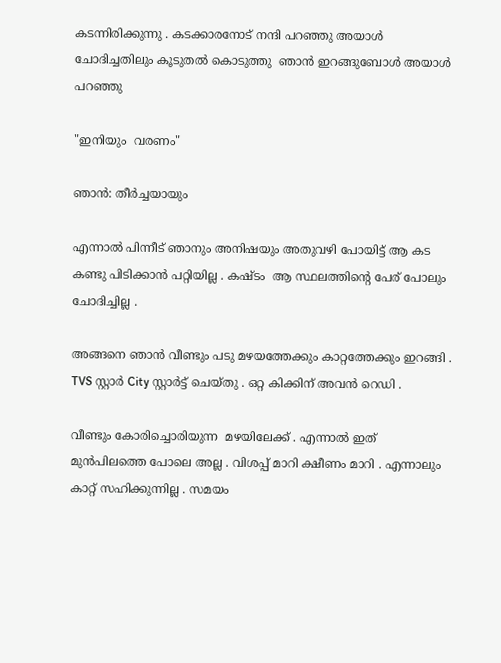കടന്നിരിക്കുന്നു . കടക്കാരനോട് നന്ദി പറഞ്ഞു അയാൾ ചോദിച്ചതിലും കൂടുതൽ കൊടുത്തു  ഞാൻ ഇറങ്ങുബോൾ അയാൾ പറഞ്ഞു

"ഇനിയും  വരണം"

ഞാൻ: തീർച്ചയായും

എന്നാൽ പിന്നീട് ഞാനും അനിഷയും അതുവഴി പോയിട്ട് ആ കട കണ്ടു പിടിക്കാൻ പറ്റിയില്ല . കഷ്ടം  ആ സ്ഥലത്തിന്റെ പേര് പോലും ചോദിച്ചില്ല .

അങ്ങനെ ഞാൻ വീണ്ടും പടു മഴയത്തേക്കും കാറ്റത്തേക്കും ഇറങ്ങി . TVS സ്റ്റാർ City സ്റ്റാർട്ട് ചെയ്തു . ഒറ്റ കിക്കിന് അവൻ റെഡി .

വീണ്ടും കോരിച്ചൊരിയുന്ന  മഴയിലേക്ക് . എന്നാൽ ഇത് മുൻപിലത്തെ പോലെ അല്ല . വിശപ്പ് മാറി ക്ഷീണം മാറി . എന്നാലും കാറ്റ് സഹിക്കുന്നില്ല . സമയം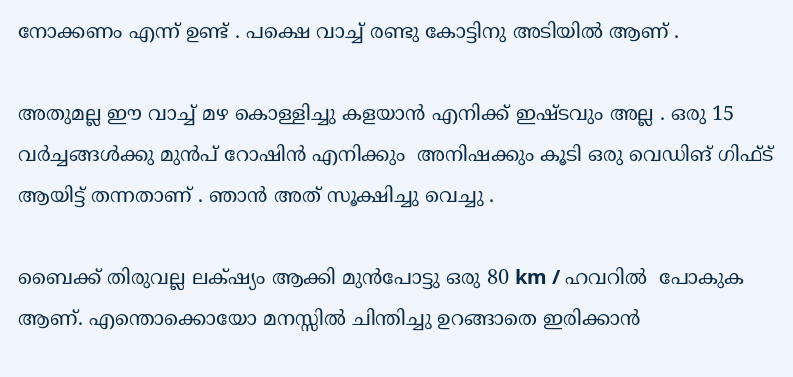നോക്കണം എന്ന് ഉണ്ട് . പക്ഷെ വാച്ച് രണ്ടു കോട്ടിനു അടിയിൽ ആണ് .

അതുമല്ല ഈ വാച്ച് മഴ കൊള്ളിച്ചു കളയാൻ എനിക്ക് ഇഷ്ടവും അല്ല . ഒരു 15 വർച്ചങ്ങൾക്കു മുൻപ് റോഷിൻ എനിക്കും  അനിഷക്കും കൂടി ഒരു വെഡിങ് ഗിഫ്ട് ആയിട്ട് തന്നതാണ് . ഞാൻ അത് സൂക്ഷിച്ചു വെച്ചു .

ബൈക്ക് തിരുവല്ല ലക്‌ഷ്യം ആക്കി മുൻപോട്ടു ഒരു 80 km / ഹവറിൽ  പോകുക ആണ്. എന്തൊക്കൊയോ മനസ്സിൽ ചിന്തിച്ചു ഉറങ്ങാതെ ഇരിക്കാൻ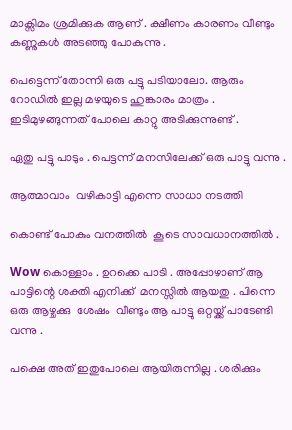മാക്സിമം ശ്രമിക്കുക ആണ് . ക്ഷീണം കാരണം വീണ്ടും കണ്ണുകൾ അടഞ്ഞു പോകുന്നു .

പെട്ടെന്ന് തോന്നി ഒരു പട്ടു പടിയാലോ. ആരും റോഡിൽ ഇല്ല മഴയുടെ ഹുങ്കാരം മാത്രം . ഇടിമുഴങ്ങുന്നത് പോലെ കാറ്റു അടിക്കുന്നുണ്ട് .

ഏതു പട്ടു പാടും . പെട്ടന്ന് മനസിലേക്ക് ഒരു പാട്ടു വന്നു .

ആത്മാവാം  വഴികാട്ടി എന്നെ സാധാ നടത്തി

കൊണ്ട് പോകും വനത്തിൽ  കൂടെ സാവധാനത്തിൽ .

Wow കൊള്ളാം . ഉറക്കെ പാടി . അപ്പോഴാണ് ആ പാട്ടിന്റെ ശക്തി എനിക്ക്  മനസ്സിൽ ആയതു . പിന്നെ ഒരു ആഴ്ചക്കു  ശേഷം  വീണ്ടും ആ പാട്ടു ഒറ്റയ്ക്ക് പാടേണ്ടി വന്നു .

പക്ഷെ അത് ഇതുപോലെ ആയിരുന്നില്ല . ശരിക്കും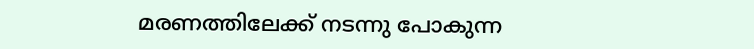മരണത്തിലേക്ക് നടന്നു പോകുന്ന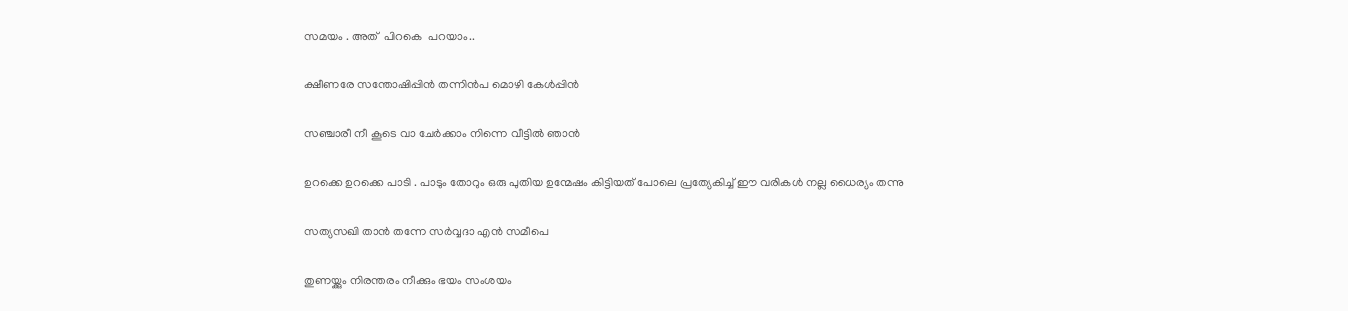സമയം . അത്  പിറകെ  പറയാം..

ക്ഷീണരേ സന്തോഷിപ്പിന്‍ തന്നിന്‍പ മൊഴി കേള്‍പ്പിന്‍

സഞ്ചാരീ നീ കൂടെ വാ ചേര്‍ക്കാം നിന്നെ വീട്ടില്‍ ഞാന്‍

ഉറക്കെ ഉറക്കെ പാടി . പാടും തോറും ഒരു പുതിയ ഉന്മേഷം കിട്ടിയത് പോലെ പ്രത്യേകിച്ച് ഈ വരികൾ നല്ല ധൈര്യം തന്നു

സത്യസഖി താന്‍ തന്നേ സര്‍വ്വദാ എന്‍ സമീപെ

തുണയ്ക്കും നിരന്തരം നീക്കും ഭയം സംശയം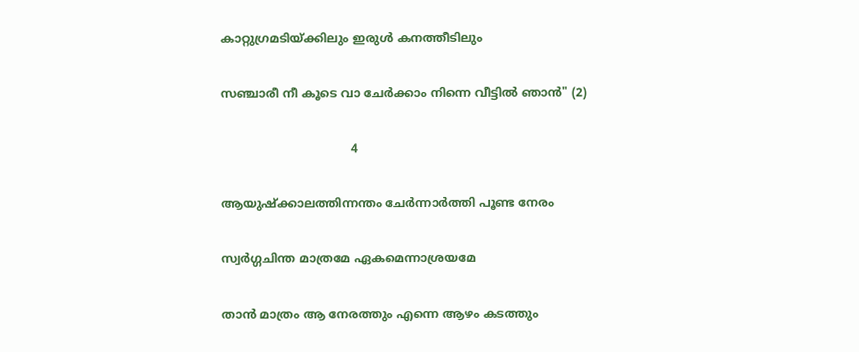കാറ്റുഗ്രമടിയ്ക്കിലും ഇരുള്‍ കനത്തീടിലും

സഞ്ചാരീ നീ കൂടെ വാ ചേര്‍ക്കാം നിന്നെ വീട്ടില്‍ ഞാന്‍" (2)

                                   4

ആയുഷ്ക്കാലത്തിന്നന്തം ചേര്‍ന്നാര്‍ത്തി പൂണ്ട നേരം

സ്വര്‍ഗ്ഗചിന്ത മാത്രമേ ഏകമെന്നാശ്രയമേ

താന്‍ മാത്രം ആ നേരത്തും എന്നെ ആഴം കടത്തും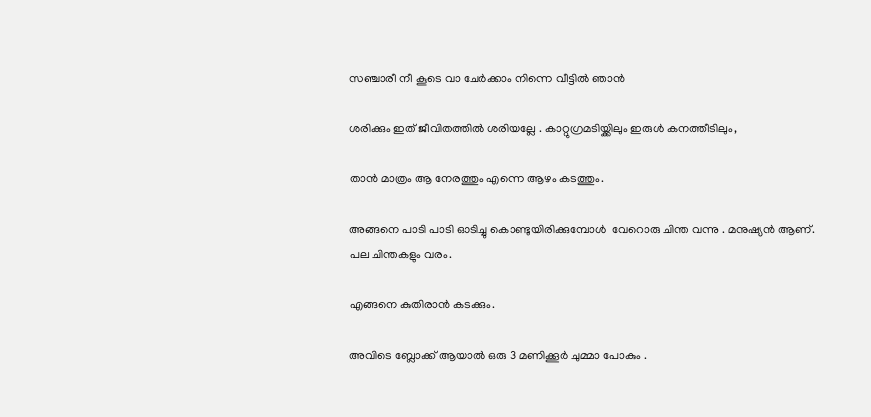സഞ്ചാരീ നീ കൂടെ വാ ചേര്‍ക്കാം നിന്നെ വീട്ടില്‍ ഞാന്‍

ശരിക്കും ഇത് ജീവിതത്തിൽ ശരിയല്ലേ . കാറ്റുഗ്രമടിയ്ക്കിലും ഇരുള്‍ കനത്തീടിലും,

താന്‍ മാത്രം ആ നേരത്തും എന്നെ ആഴം കടത്തും.

അങ്ങനെ പാടി പാടി ഓടിച്ചു കൊണ്ടുയിരിക്കുമ്പോൾ  വേറൊരു ചിന്ത വന്നു . മനുഷ്യൻ ആണ്. പല ചിന്തകളും വരം.

എങ്ങനെ കുതിരാൻ കടക്കും.

അവിടെ ബ്ലോക്ക് ആയാൽ ഒരു 3 മണിക്കൂർ ചുമ്മാ പോകും .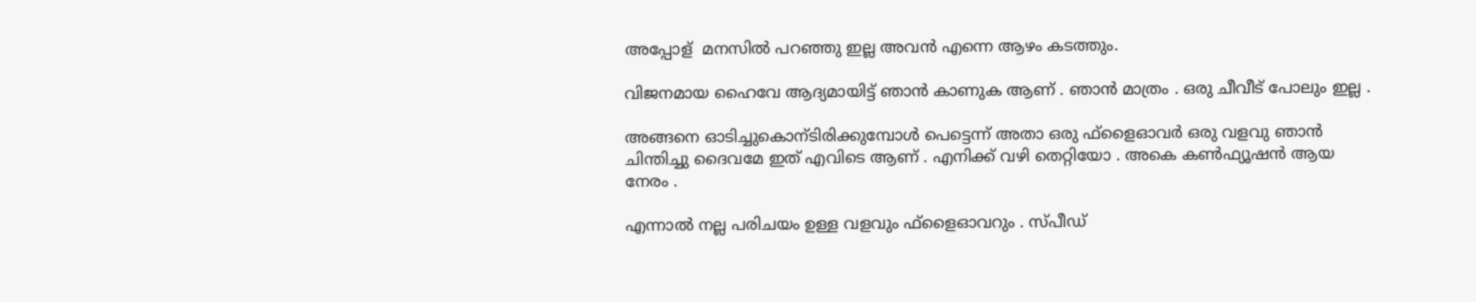അപ്പോള്  മനസിൽ പറഞ്ഞു ഇല്ല അവൻ എന്നെ ആഴം കടത്തും.

വിജനമായ ഹൈവേ ആദ്യമായിട്ട് ഞാൻ കാണുക ആണ് . ഞാൻ മാത്രം . ഒരു ചീവീട് പോലും ഇല്ല .

അങ്ങനെ ഓടിച്ചുകൊന്ടിരിക്കുമ്പോൾ പെട്ടെന്ന് അതാ ഒരു ഫ്‌ളൈഓവർ ഒരു വളവു ഞാൻ ചിന്തിച്ചു ദൈവമേ ഇത് എവിടെ ആണ് . എനിക്ക് വഴി തെറ്റിയോ . അകെ കൺഫ്യൂഷൻ ആയ  നേരം .

എന്നാൽ നല്ല പരിചയം ഉള്ള വളവും ഫ്‌ളൈഓവറും . സ്പീഡ്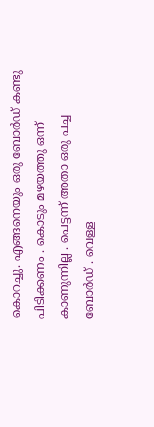കൊറച്ചു. എങ്ങനെയും ഒരു ബോർഡ് കണ്ടു പിടിക്കണം . കൊടും മഴയത്തു ഒന്ന് കാണുന്നില്ല . പെട്ടന്ന് അതാ ഒരു പച്ച ബോർഡ് . വെള്ള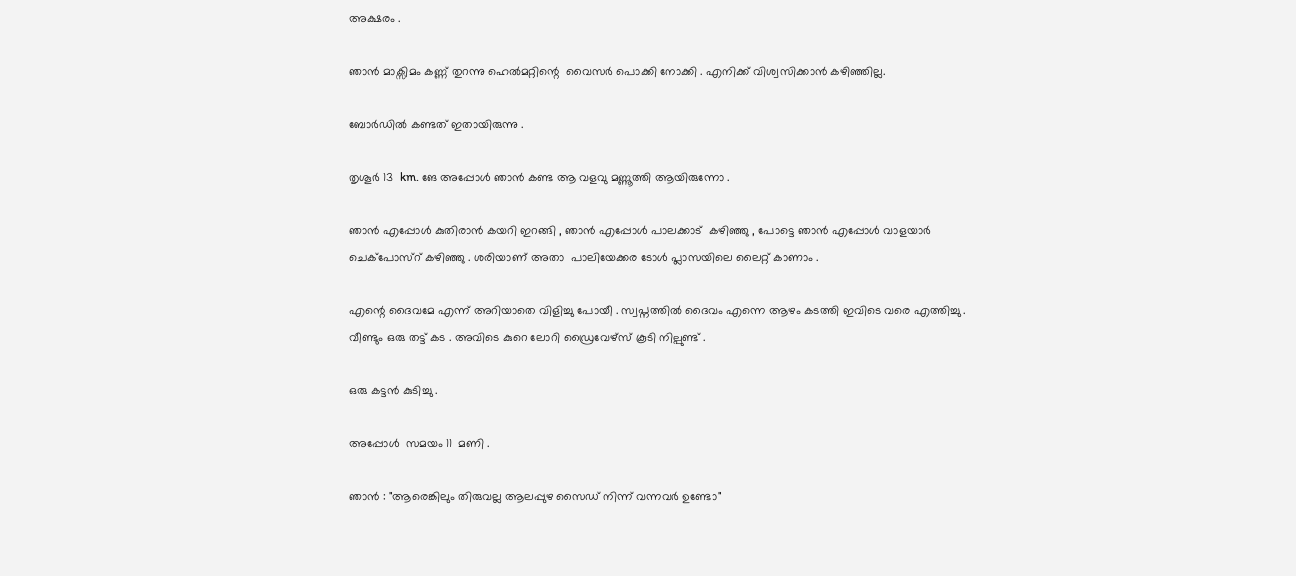അക്ഷരം .

ഞാൻ മാക്സിമം കണ്ണ് തുറന്നു ഹെൽമറ്റിന്റെ  വൈസർ പൊക്കി നോക്കി . എനിക്ക് വിശ്വസിക്കാൻ കഴിഞ്ഞില്ല.

ബോർഡിൽ കണ്ടത് ഇതായിരുന്നു .

തൃശൂർ 13  km. ങേ അപ്പോൾ ഞാൻ കണ്ട ആ വളവു മണ്ണൂത്തി ആയിരുന്നോ .

ഞാൻ എപ്പോൾ കുതിരാൻ കയറി ഇറങ്ങി , ഞാൻ എപ്പോൾ പാലക്കാട്  കഴിഞ്ഞു , പോട്ടെ ഞാൻ എപ്പോൾ വാളയാർ ചെക്‌പോസ്റ് കഴിഞ്ഞു . ശരിയാണ് അതാ  പാലിയേക്കര ടോൾ പ്ലാസയിലെ ലൈറ്റ് കാണാം .

എന്റെ ദൈവമേ എന്ന് അറിയാതെ വിളിച്ചു പോയീ . സ്വപ്നത്തിൽ ദൈവം എന്നെ ആഴം കടത്തി ഇവിടെ വരെ എത്തിച്ചു . വീണ്ടും ഒരു തട്ട് കട . അവിടെ കുറെ ലോറി ഡ്രൈവേഴ്സ് കൂടി നില്പുണ്ട് .

ഒരു കട്ടൻ കുടിച്ചു .

അപ്പോൾ  സമയം 11  മണി .

ഞാൻ : "ആരെങ്കിലും തിരുവല്ല ആലപ്പുഴ സൈഡ് നിന്ന് വന്നവർ ഉണ്ടോ"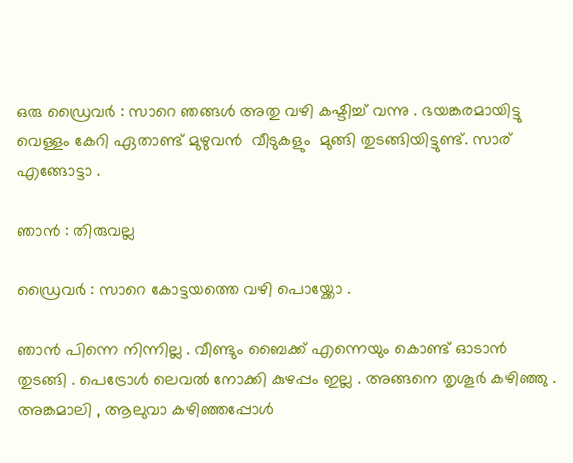ഒരു ഡ്രൈവർ : സാറെ ഞങ്ങൾ അതു വഴി കഷ്ടിച്ച് വന്നു . ഭയങ്കരമായിട്ടു വെള്ളം കേറി ഏതാണ്ട് മുഴുവൻ  വീടുകളും  മുങ്ങി തുടങ്ങിയിട്ടുണ്ട്. സാര് എങ്ങോട്ടാ .

ഞാൻ : തിരുവല്ല

ഡ്രൈവർ : സാറെ കോട്ടയത്തെ വഴി പൊയ്ക്കോ .

ഞാൻ പിന്നെ നിന്നില്ല . വീണ്ടും ബൈക്ക് എന്നെയും കൊണ്ട് ഓടാൻ തുടങ്ങി . പെട്രോൾ ലെവൽ നോക്കി കുഴപ്പം ഇല്ല . അങ്ങനെ തൃശൂർ കഴിഞ്ഞു . അങ്കമാലി , ആലുവാ കഴിഞ്ഞപ്പോൾ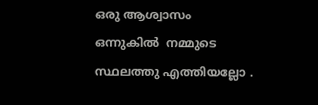ഒരു ആശ്വാസം ഒന്നുകിൽ  നമ്മുടെ സ്ഥലത്തു എത്തിയല്ലോ .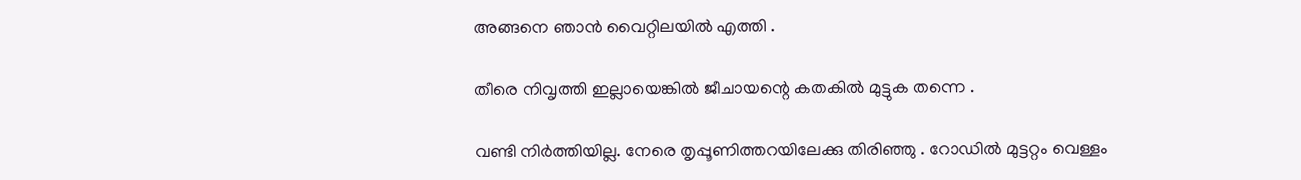അങ്ങനെ ഞാൻ വൈറ്റിലയിൽ എത്തി .

തീരെ നിവൃത്തി ഇല്ലായെങ്കിൽ ജീചായന്റെ കതകിൽ മുട്ടുക തന്നെ .

വണ്ടി നിർത്തിയില്ല. നേരെ തൃപ്പൂണിത്തറയിലേക്കു തിരിഞ്ഞു . റോഡിൽ മുട്ടറ്റം വെള്ളം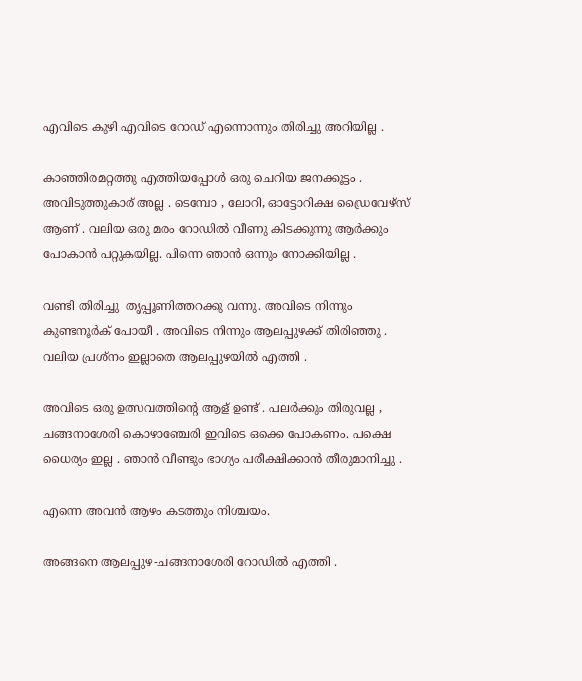എവിടെ കുഴി എവിടെ റോഡ് എന്നൊന്നും തിരിച്ചു അറിയില്ല .

കാഞ്ഞിരമറ്റത്തു എത്തിയപ്പോൾ ഒരു ചെറിയ ജനക്കൂട്ടം . അവിടുത്തുകാര് അല്ല . ടെമ്പോ , ലോറി, ഓട്ടോറിക്ഷ ഡ്രൈവേഴ്സ് ആണ് . വലിയ ഒരു മരം റോഡിൽ വീണു കിടക്കുന്നു ആർക്കും പോകാൻ പറ്റുകയില്ല. പിന്നെ ഞാൻ ഒന്നും നോക്കിയില്ല .

വണ്ടി തിരിച്ചു  തൃപ്പൂണിത്തറക്കു വന്നു. അവിടെ നിന്നും കുണ്ടനൂർക് പോയീ . അവിടെ നിന്നും ആലപ്പുഴക്ക് തിരിഞ്ഞു . വലിയ പ്രശ്നം ഇല്ലാതെ ആലപ്പുഴയിൽ എത്തി .

അവിടെ ഒരു ഉത്സവത്തിന്റെ ആള് ഉണ്ട് . പലർക്കും തിരുവല്ല , ചങ്ങനാശേരി കൊഴാഞ്ചേരി ഇവിടെ ഒക്കെ പോകണം. പക്ഷെ ധൈര്യം ഇല്ല . ഞാൻ വീണ്ടും ഭാഗ്യം പരീക്ഷിക്കാൻ തീരുമാനിച്ചു .

എന്നെ അവൻ ആഴം കടത്തും നിശ്ചയം.

അങ്ങനെ ആലപ്പുഴ-ചങ്ങനാശേരി റോഡിൽ എത്തി .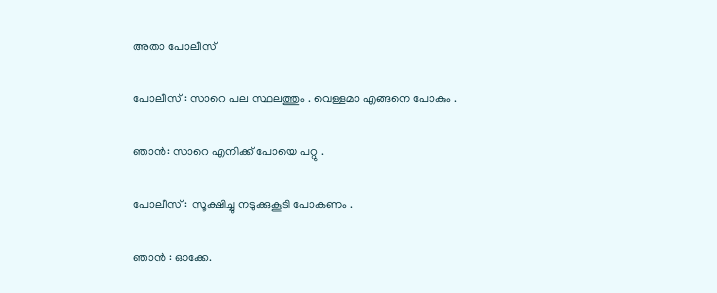അതാ പോലീസ്

പോലീസ് : സാറെ പല സ്ഥലത്തും . വെള്ളമാ എങ്ങനെ പോകും .

ഞാൻ: സാറെ എനിക്ക് പോയെ പറ്റു .

പോലീസ്:  സൂക്ഷിച്ചു നടുക്കുകൂടി പോകണം .

ഞാൻ : ഓക്കേ.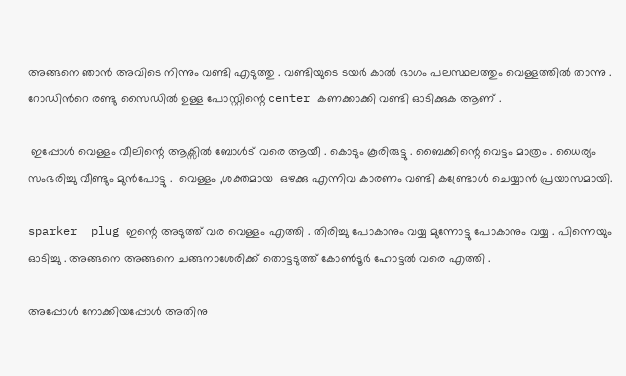അങ്ങനെ ഞാൻ അവിടെ നിന്നും വണ്ടി എടുത്തു . വണ്ടിയുടെ ടയർ കാൽ ഭാഗം പലസ്ഥലത്തും വെള്ളത്തിൽ താന്നു . റോഡിൻറെ രണ്ടു സൈഡിൽ ഉള്ള പോസ്റ്റിന്റെ center കണക്കാക്കി വണ്ടി ഓടിക്കുക ആണ് .

 ഇപ്പോൾ വെള്ളം വീലിന്റെ ആക്സിൽ ബോൾട് വരെ ആയീ . കൊടും കൂരിരുട്ടു . ബൈക്കിന്റെ വെട്ടം മാത്രം . ധൈര്യം സംഭരിച്ചു വീണ്ടും മുൻപോട്ടു .  വെള്ളം ,ശക്തമായ  ഒഴക്കു എന്നിവ കാരണം വണ്ടി കണ്ട്രോൾ ചെയ്യാൻ പ്രയാസമായി.

sparker  plug ഇന്റെ അടുത്ത് വര വെള്ളം എത്തി . തിരിച്ചു പോകാനും വയ്യ മുന്നോട്ടു പോകാനും വയ്യ . പിന്നെയും ഓടിച്ചു . അങ്ങനെ അങ്ങനെ ചങ്ങനാശേരിക്ക് തൊട്ടടുത്ത് കോൺടൂർ ഹോട്ടൽ വരെ എത്തി .

അപ്പോൾ നോക്കിയപ്പോൾ അതിനു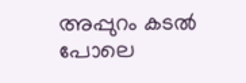അപ്പുറം കടൽ പോലെ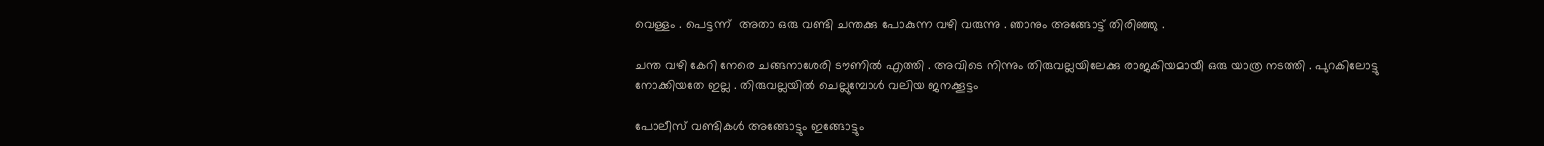വെള്ളം . പെട്ടന്ന്  അതാ ഒരു വണ്ടി ചന്തക്കു പോകുന്ന വഴി വരുന്നു . ഞാനും അങ്ങോട്ട് തിരിഞ്ഞു .

ചന്ത വഴി കേറി നേരെ ചങ്ങനാശേരി ടൗണിൽ എത്തി . അവിടെ നിന്നും തിരുവല്ലയിലേക്കു രാജകിയമായീ ഒരു യാത്ര നടത്തി . പുറകിലോട്ടു നോക്കിയതേ ഇല്ല . തിരുവല്ലയിൽ ചെല്ലുമ്പോൾ വലിയ ജനക്കൂട്ടം

പോലീസ് വണ്ടികൾ അങ്ങോട്ടും ഇങ്ങോട്ടും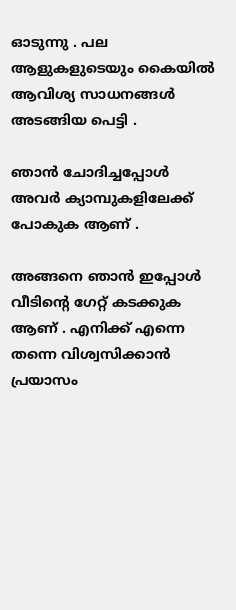ഓടുന്നു . പല ആളുകളുടെയും കൈയിൽ ആവിശ്യ സാധനങ്ങൾ അടങ്ങിയ പെട്ടി .

ഞാൻ ചോദിച്ചപ്പോൾ അവർ ക്യാമ്പുകളിലേക്ക് പോകുക ആണ് .

അങ്ങനെ ഞാൻ ഇപ്പോൾ വീടിന്റെ ഗേറ്റ് കടക്കുക ആണ് . എനിക്ക് എന്നെ തന്നെ വിശ്വസിക്കാൻ പ്രയാസം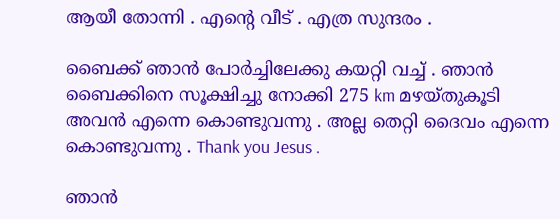ആയീ തോന്നി . എന്റെ വീട് . എത്ര സുന്ദരം .

ബൈക്ക് ഞാൻ പോർച്ചിലേക്കു കയറ്റി വച്ച് . ഞാൻ ബൈക്കിനെ സൂക്ഷിച്ചു നോക്കി 275 km മഴയ്‌തുകൂടി അവൻ എന്നെ കൊണ്ടുവന്നു . അല്ല തെറ്റി ദൈവം എന്നെ കൊണ്ടുവന്നു . Thank you Jesus .

ഞാൻ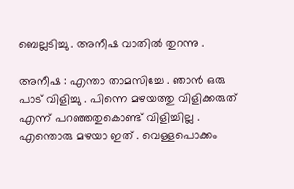ബെല്ലടിച്ചു . അനീഷ വാതിൽ തുറന്നു .

അനീഷ : എന്താ താമസിച്ചേ . ഞാൻ ഒരു പാട് വിളിച്ചു . പിന്നെ മഴയത്തു വിളിക്കരുത് എന്ന് പറഞ്ഞതുകൊണ്ട് വിളിച്ചില്ല . എന്തൊരു മഴയാ ഇത് . വെള്ളപൊക്കം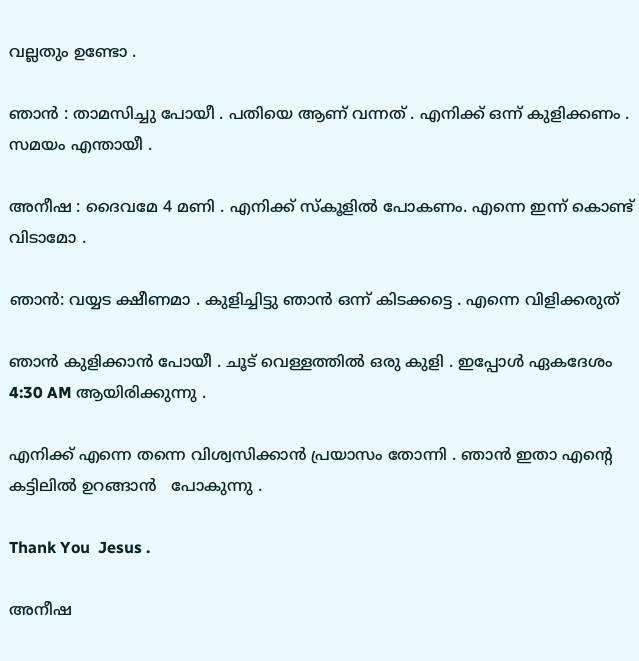വല്ലതും ഉണ്ടോ .

ഞാൻ : താമസിച്ചു പോയീ . പതിയെ ആണ് വന്നത് . എനിക്ക് ഒന്ന് കുളിക്കണം . സമയം എന്തായീ .

അനീഷ : ദൈവമേ 4 മണി . എനിക്ക് സ്കൂളിൽ പോകണം. എന്നെ ഇന്ന് കൊണ്ട് വിടാമോ .

ഞാൻ: വയ്യട ക്ഷീണമാ . കുളിച്ചിട്ടു ഞാൻ ഒന്ന് കിടക്കട്ടെ . എന്നെ വിളിക്കരുത്

ഞാൻ കുളിക്കാൻ പോയീ . ചൂട് വെള്ളത്തിൽ ഒരു കുളി . ഇപ്പോൾ ഏകദേശം 4:30 AM ആയിരിക്കുന്നു .

എനിക്ക് എന്നെ തന്നെ വിശ്വസിക്കാൻ പ്രയാസം തോന്നി . ഞാൻ ഇതാ എന്റെ കട്ടിലിൽ ഉറങ്ങാൻ   പോകുന്നു .

Thank You  Jesus .

അനീഷ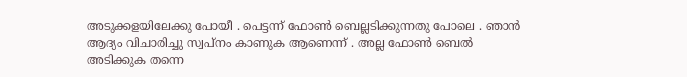അടുക്കളയിലേക്കു പോയീ . പെട്ടന്ന് ഫോൺ ബെല്ലടിക്കുന്നതു പോലെ . ഞാൻ ആദ്യം വിചാരിച്ചു സ്വപ്നം കാണുക ആണെന്ന് . അല്ല ഫോൺ ബെൽ അടിക്കുക തന്നെ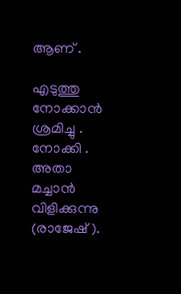ആണ് .

എടുത്തു നോക്കാൻ ശ്രമിച്ചു . നോക്കി . അതാ മച്ചാൻ വിളിക്കുന്നു (രാജേഷ് ).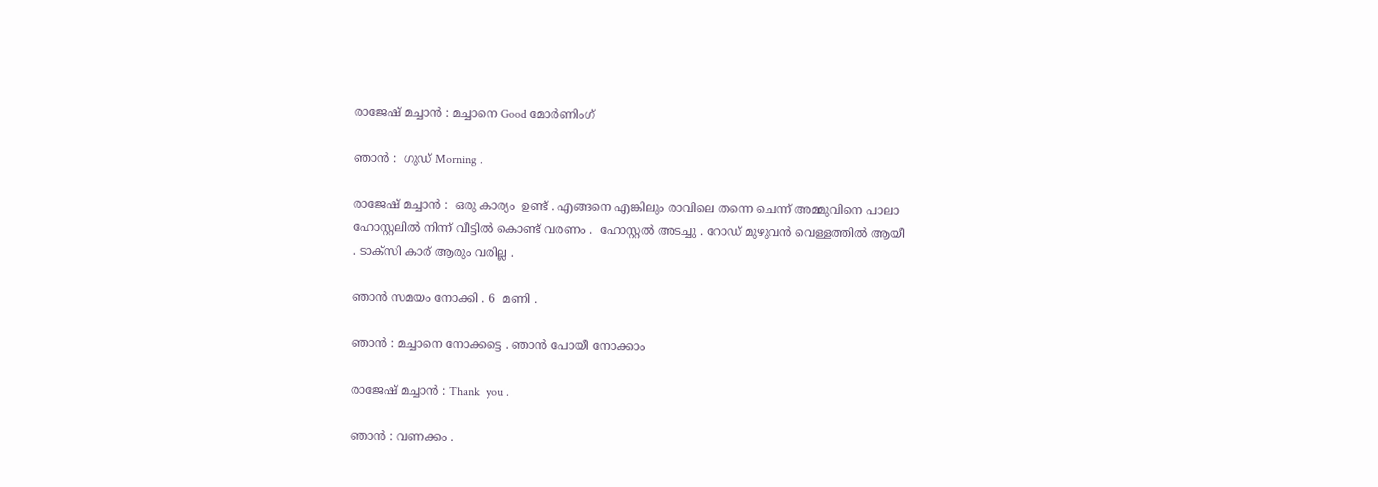രാജേഷ് മച്ചാൻ : മച്ചാനെ Good മോർണിംഗ്

ഞാൻ :  ഗുഡ് Morning .

രാജേഷ് മച്ചാൻ :  ഒരു കാര്യം  ഉണ്ട് . എങ്ങനെ എങ്കിലും രാവിലെ തന്നെ ചെന്ന് അമ്മുവിനെ പാലാ ഹോസ്റ്റലിൽ നിന്ന് വീട്ടിൽ കൊണ്ട് വരണം .  ഹോസ്റ്റൽ അടച്ചു . റോഡ് മുഴുവൻ വെള്ളത്തിൽ ആയീ . ടാക്സി കാര് ആരും വരില്ല .

ഞാൻ സമയം നോക്കി . 6  മണി .

ഞാൻ : മച്ചാനെ നോക്കട്ടെ . ഞാൻ പോയീ നോക്കാം

രാജേഷ് മച്ചാൻ : Thank  you .

ഞാൻ : വണക്കം .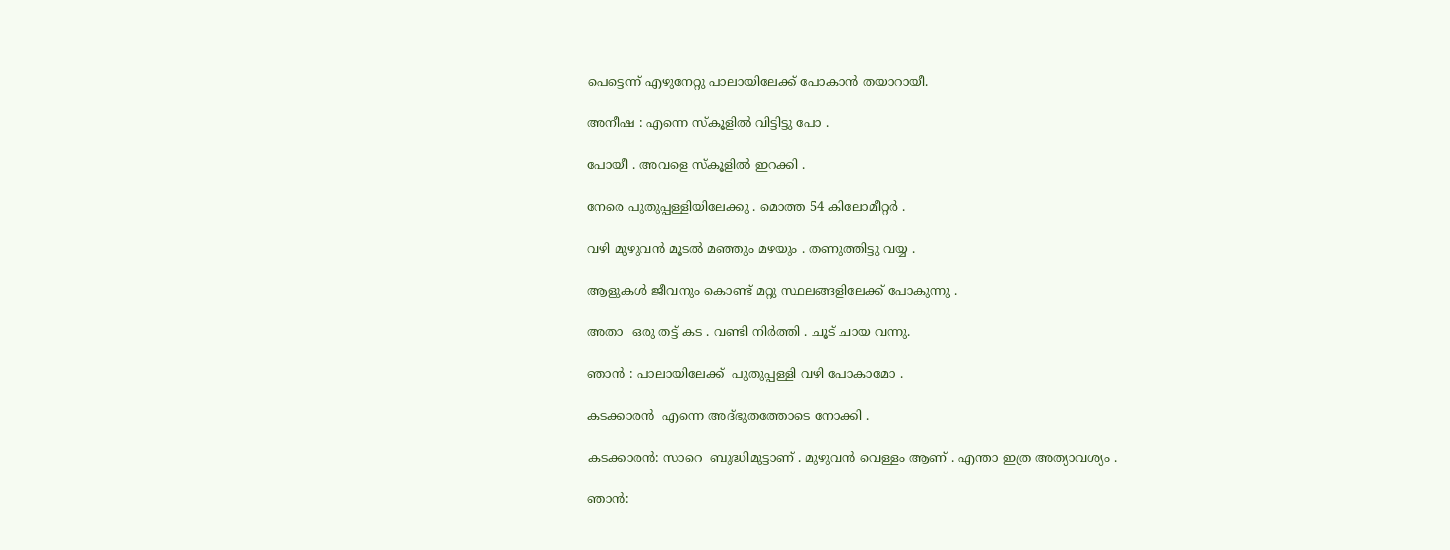പെട്ടെന്ന് എഴുനേറ്റു പാലായിലേക്ക് പോകാൻ തയാറായീ.

അനീഷ : എന്നെ സ്കൂളിൽ വിട്ടിട്ടു പോ .

പോയീ . അവളെ സ്കൂളിൽ ഇറക്കി .

നേരെ പുതുപ്പള്ളിയിലേക്കു . മൊത്ത 54 കിലോമീറ്റർ .

വഴി മുഴുവൻ മൂടൽ മഞ്ഞും മഴയും . തണുത്തിട്ടു വയ്യ .

ആളുകൾ ജീവനും കൊണ്ട് മറ്റു സ്ഥലങ്ങളിലേക്ക് പോകുന്നു .

അതാ  ഒരു തട്ട് കട . വണ്ടി നിർത്തി . ചൂട് ചായ വന്നു.

ഞാൻ : പാലായിലേക്ക്  പുതുപ്പള്ളി വഴി പോകാമോ .

കടക്കാരൻ  എന്നെ അദ്‌ഭുതത്തോടെ നോക്കി .

കടക്കാരൻ: സാറെ  ബുദ്ധിമുട്ടാണ് . മുഴുവൻ വെള്ളം ആണ് . എന്താ ഇത്ര അത്യാവശ്യം .

ഞാൻ: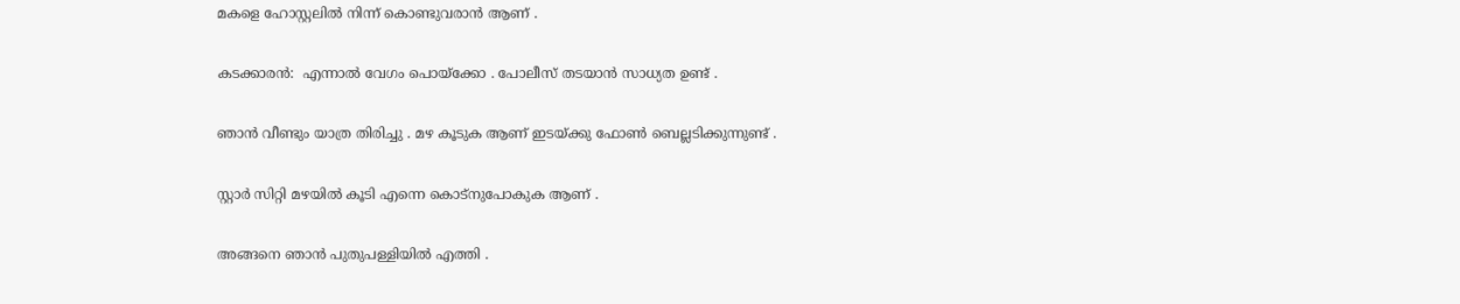മകളെ ഹോസ്റ്റലിൽ നിന്ന് കൊണ്ടുവരാൻ ആണ് .

കടക്കാരൻ:  എന്നാൽ വേഗം പൊയ്ക്കോ . പോലീസ് തടയാൻ സാധ്യത ഉണ്ട് .

ഞാൻ വീണ്ടും യാത്ര തിരിച്ചു . മഴ കൂടുക ആണ് ഇടയ്ക്കു ഫോൺ ബെല്ലടിക്കുന്നുണ്ട് .

സ്റ്റാർ സിറ്റി മഴയിൽ കൂടി എന്നെ കൊട്നുപോകുക ആണ് .

അങ്ങനെ ഞാൻ പുതുപള്ളിയിൽ എത്തി .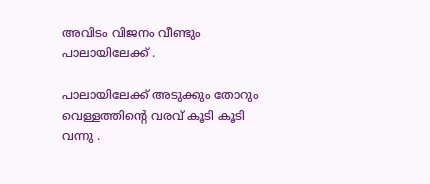അവിടം വിജനം വീണ്ടും പാലായിലേക്ക് .

പാലായിലേക്ക് അടുക്കും തോറും വെള്ളത്തിന്റെ വരവ് കൂടി കൂടി വന്നു .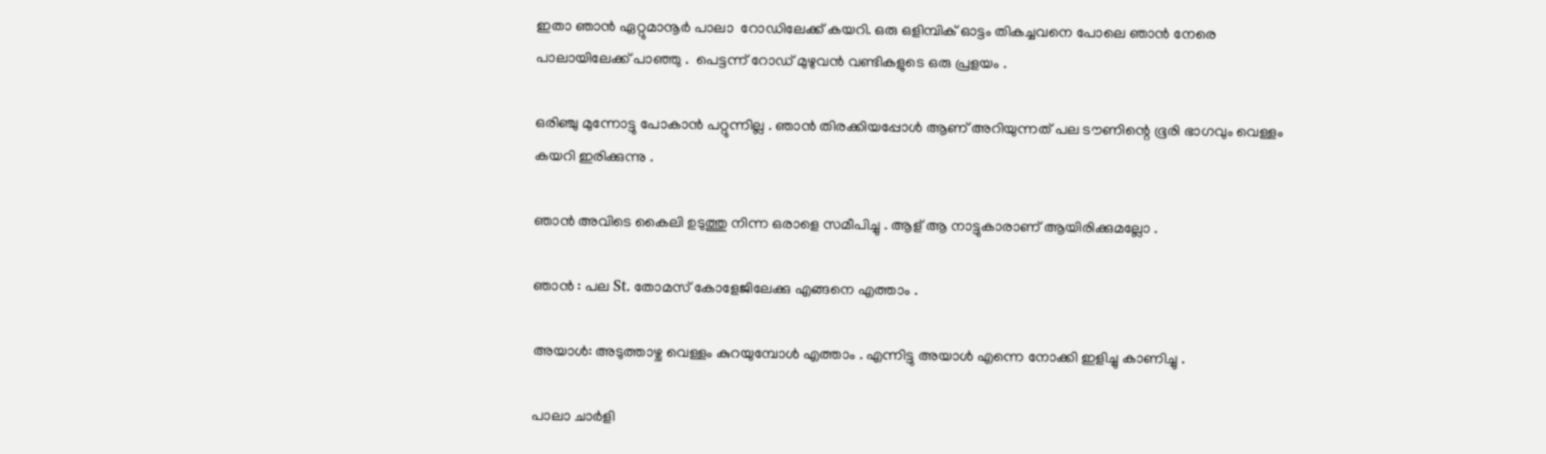ഇതാ ഞാൻ ഏറ്റുമാനൂർ പാലാ  റോഡിലേക്ക് കയറി. ഒരു ഒളിമ്പിക് ഓട്ടം തികച്ചവനെ പോലെ ഞാൻ നേരെ പാലായിലേക്ക് പാഞ്ഞു .  പെട്ടന്ന് റോഡ് മുഴുവൻ വണ്ടികളുടെ ഒരു പ്രളയം .

ഒരിഞ്ചു മുന്നോട്ടു പോകാൻ പറ്റുന്നില്ല . ഞാൻ തിരക്കിയപ്പോൾ ആണ് അറിയുന്നത് പല ടൗണിന്റെ ഭൂരി ഭാഗവും വെള്ളം കയറി ഇരിക്കുന്നു .

ഞാൻ അവിടെ കൈലി ഉടുത്തു നിന്ന ഒരാളെ സമീപിച്ചു . ആള് ആ നാട്ടുകാരാണ് ആയിരിക്കുമല്ലോ .

ഞാൻ : പല St. തോമസ് കോളേജിലേക്കു എങ്ങനെ എത്താം .

അയാൾ: അടുത്താഴ്ച വെള്ളം കുറയുമ്പോൾ എത്താം . എന്നിട്ടു അയാൾ എന്നെ നോക്കി ഇളിച്ചു കാണിച്ചു .

പാലാ ചാർളി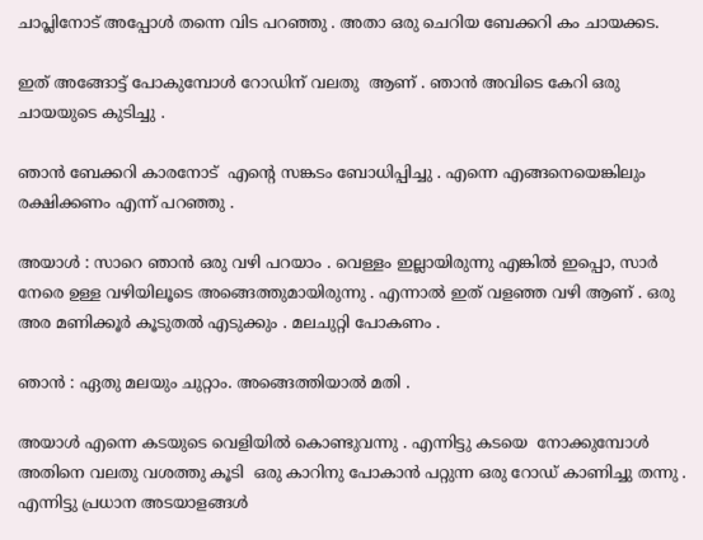ചാപ്ലിനോട് അപ്പോൾ തന്നെ വിട പറഞ്ഞു . അതാ ഒരു ചെറിയ ബേക്കറി കം ചായക്കട.

ഇത് അങ്ങോട്ട് പോകുമ്പോൾ റോഡിന് വലതു  ആണ് . ഞാൻ അവിടെ കേറി ഒരു ചായയുടെ കുടിച്ചു .

ഞാൻ ബേക്കറി കാരനോട്  എന്റെ സങ്കടം ബോധിപ്പിച്ചു . എന്നെ എങ്ങനെയെങ്കിലും രക്ഷിക്കണം എന്ന് പറഞ്ഞു .

അയാൾ : സാറെ ഞാൻ ഒരു വഴി പറയാം . വെള്ളം ഇല്ലായിരുന്നു എങ്കിൽ ഇപ്പൊ, സാർ  നേരെ ഉള്ള വഴിയിലൂടെ അങ്ങെത്തുമായിരുന്നു . എന്നാൽ ഇത് വളഞ്ഞ വഴി ആണ് . ഒരു അര മണിക്കൂർ കൂടുതൽ എടുക്കും . മലചുറ്റി പോകണം .

ഞാൻ : ഏതു മലയും ചുറ്റാം. അങ്ങെത്തിയാൽ മതി .

അയാൾ എന്നെ കടയുടെ വെളിയിൽ കൊണ്ടുവന്നു . എന്നിട്ടു കടയെ  നോക്കുമ്പോൾ  അതിനെ വലതു വശത്തു കൂടി  ഒരു കാറിനു പോകാൻ പറ്റുന്ന ഒരു റോഡ് കാണിച്ചു തന്നു . എന്നിട്ടു പ്രധാന അടയാളങ്ങൾ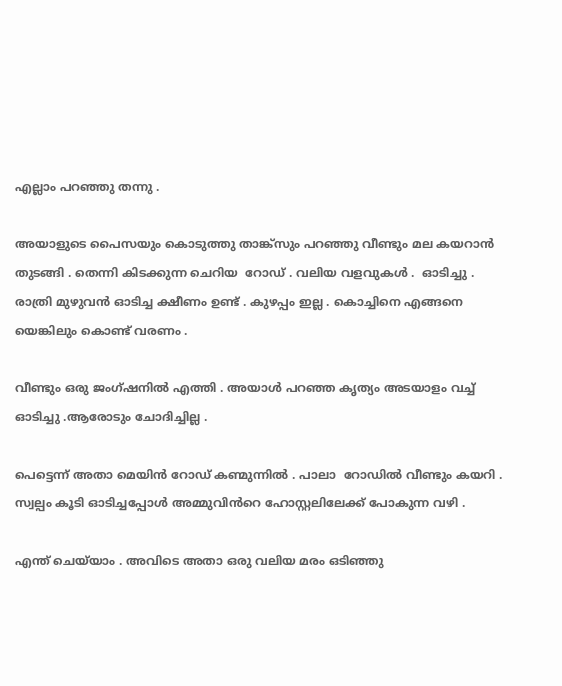എല്ലാം പറഞ്ഞു തന്നു .

അയാളുടെ പൈസയും കൊടുത്തു താങ്ക്‌സും പറഞ്ഞു വീണ്ടും മല കയറാൻ തുടങ്ങി . തെന്നി കിടക്കുന്ന ചെറിയ  റോഡ് . വലിയ വളവുകൾ .  ഓടിച്ചു . രാത്രി മുഴുവൻ ഓടിച്ച ക്ഷീണം ഉണ്ട് . കുഴപ്പം ഇല്ല . കൊച്ചിനെ എങ്ങനെ യെങ്കിലും കൊണ്ട് വരണം .

വീണ്ടും ഒരു ജംഗ്ഷനിൽ എത്തി . അയാൾ പറഞ്ഞ കൃത്യം അടയാളം വച്ച് ഓടിച്ചു .ആരോടും ചോദിച്ചില്ല .

പെട്ടെന്ന് അതാ മെയിൻ റോഡ് കണ്മുന്നിൽ . പാലാ  റോഡിൽ വീണ്ടും കയറി . സ്വല്പം കൂടി ഓടിച്ചപ്പോൾ അമ്മുവിൻറെ ഹോസ്റ്റലിലേക്ക് പോകുന്ന വഴി .

എന്ത് ചെയ്‌യാം . അവിടെ അതാ ഒരു വലിയ മരം ഒടിഞ്ഞു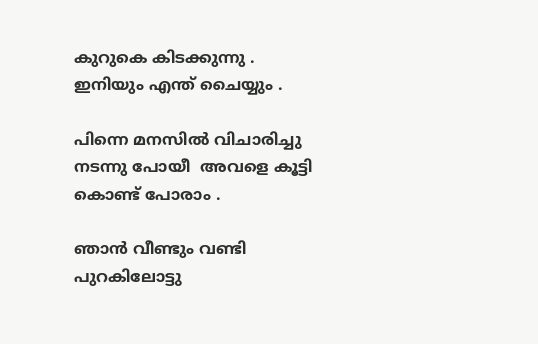കുറുകെ കിടക്കുന്നു . ഇനിയും എന്ത് ചൈയ്യും .

പിന്നെ മനസിൽ വിചാരിച്ചു നടന്നു പോയീ  അവളെ കൂട്ടി കൊണ്ട് പോരാം .

ഞാൻ വീണ്ടും വണ്ടി പുറകിലോട്ടു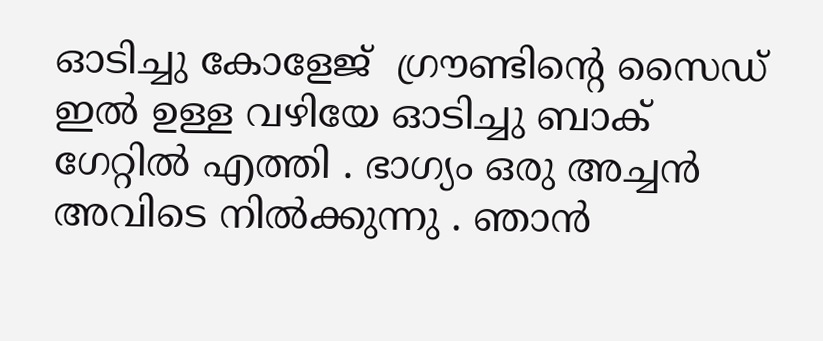ഓടിച്ചു കോളേജ്  ഗ്രൗണ്ടിന്റെ സൈഡ് ഇൽ ഉള്ള വഴിയേ ഓടിച്ചു ബാക് ഗേറ്റിൽ എത്തി . ഭാഗ്യം ഒരു അച്ചൻ അവിടെ നിൽക്കുന്നു . ഞാൻ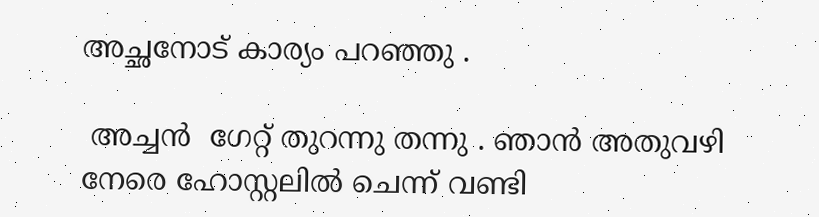അച്ഛനോട് കാര്യം പറഞ്ഞു .

 അച്ചൻ  ഗേറ്റ് തുറന്നു തന്നു . ഞാൻ അതുവഴി നേരെ ഹോസ്റ്റലിൽ ചെന്ന് വണ്ടി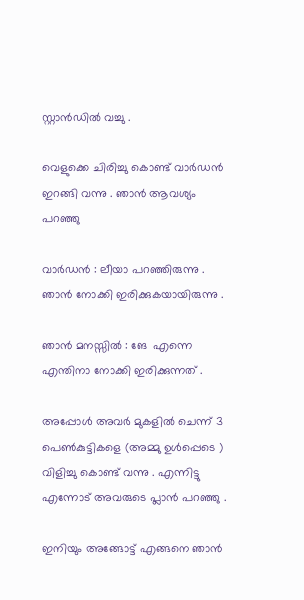സ്റ്റാൻഡിൽ വച്ചു .

വെളുക്കെ ചിരിച്ചു കൊണ്ട് വാർഡൻ ഇറങ്ങി വന്നു . ഞാൻ ആവശ്യം പറഞ്ഞു

വാർഡൻ : ലീയാ പറഞ്ഞിരുന്നു . ഞാൻ നോക്കി ഇരിക്കുകയായിരുന്നു .

ഞാൻ മനസ്സിൽ : ങേ  എന്നെ എന്തിനാ നോക്കി ഇരിക്കുന്നത് .

അപ്പോൾ അവർ മുകളിൽ ചെന്ന് 3 പെൺകുട്ടികളെ (അമ്മു ഉൾപ്പെടെ ) വിളിച്ചു കൊണ്ട് വന്നു . എന്നിട്ടു എന്നോട് അവരുടെ പ്ലാൻ പറഞ്ഞു .

ഇനിയും അങ്ങോട്ട് എങ്ങനെ ഞാൻ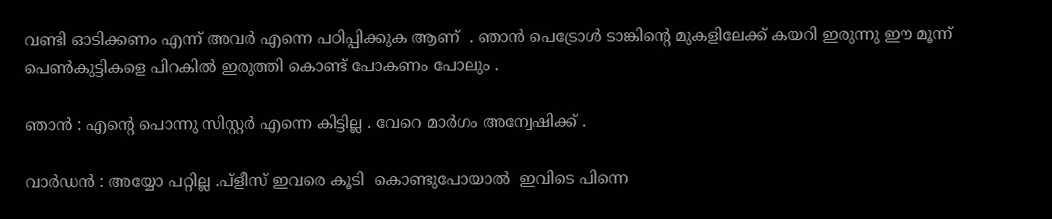വണ്ടി ഓടിക്കണം എന്ന് അവർ എന്നെ പഠിപ്പിക്കുക ആണ്  . ഞാൻ പെട്രോൾ ടാങ്കിന്റെ മുകളിലേക്ക് കയറി ഇരുന്നു ഈ മൂന്ന് പെൺകുട്ടികളെ പിറകിൽ ഇരുത്തി കൊണ്ട് പോകണം പോലും .

ഞാൻ : എന്റെ പൊന്നു സിസ്റ്റർ എന്നെ കിട്ടില്ല . വേറെ മാർഗം അന്വേഷിക്ക് .

വാർഡൻ : അയ്യോ പറ്റില്ല .പ്ളീസ് ഇവരെ കൂടി  കൊണ്ടുപോയാൽ  ഇവിടെ പിന്നെ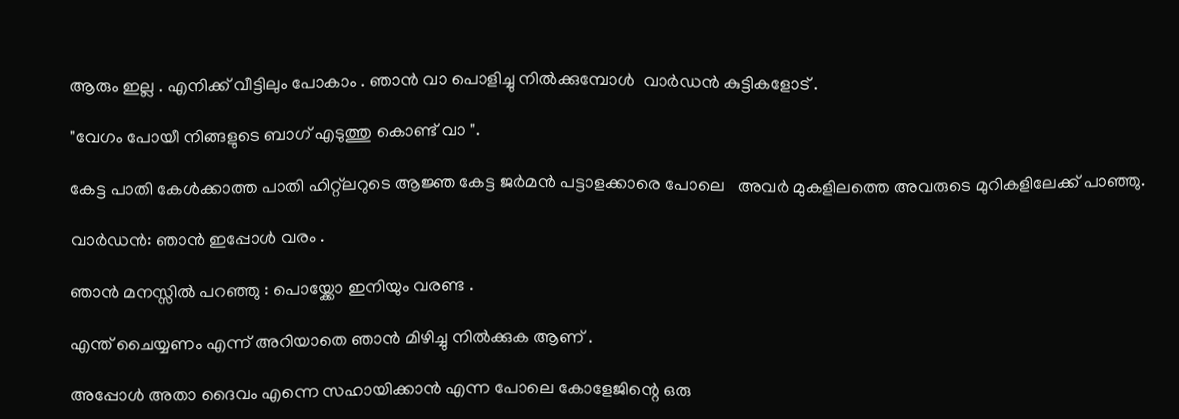ആരും ഇല്ല . എനിക്ക് വീട്ടിലും പോകാം . ഞാൻ വാ പൊളിച്ചു നിൽക്കുമ്പോൾ  വാർഡൻ കുട്ടികളോട് .

"വേഗം പോയീ നിങ്ങളുടെ ബാഗ് എടുത്തു കൊണ്ട് വാ ".

കേട്ട പാതി കേൾക്കാത്ത പാതി ഹിറ്റ്ലറുടെ ആജ്ഞ കേട്ട ജർമൻ പട്ടാളക്കാരെ പോലെ   അവർ മുകളിലത്തെ അവരുടെ മുറികളിലേക്ക് പാഞ്ഞു.

വാർഡൻ: ഞാൻ ഇപ്പോൾ വരം .

ഞാൻ മനസ്സിൽ പറഞ്ഞു : പൊയ്ക്കോ ഇനിയും വരണ്ട .

എന്ത് ചൈയ്യണം എന്ന് അറിയാതെ ഞാൻ മിഴിച്ചു നിൽക്കുക ആണ് .

അപ്പോൾ അതാ ദൈവം എന്നെ സഹായിക്കാൻ എന്ന പോലെ കോളേജിന്റെ ഒരു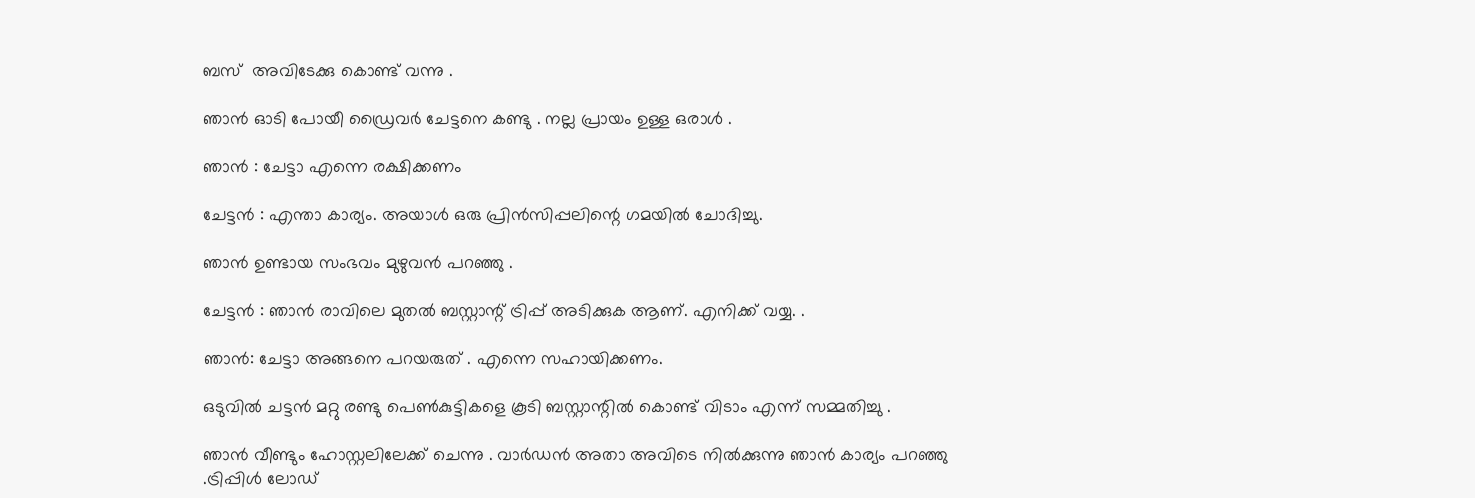ബസ്  അവിടേക്കു കൊണ്ട് വന്നു .

ഞാൻ ഓടി പോയീ ഡ്രൈവർ ചേട്ടനെ കണ്ടു . നല്ല പ്രായം ഉള്ള ഒരാൾ .

ഞാൻ : ചേട്ടാ എന്നെ രക്ഷിക്കണം

ചേട്ടൻ : എന്താ കാര്യം. അയാൾ ഒരു പ്രിൻസിപ്പലിന്റെ ഗമയിൽ ചോദിച്ചു.

ഞാൻ ഉണ്ടായ സംഭവം മുഴുവൻ പറഞ്ഞു .

ചേട്ടൻ : ഞാൻ രാവിലെ മുതൽ ബസ്റ്റാന്റ് ട്രിപ്പ് അടിക്കുക ആണ്. എനിക്ക് വയ്യ. .

ഞാൻ: ചേട്ടാ അങ്ങനെ പറയരുത് . എന്നെ സഹായിക്കണം.

ഒടുവിൽ ചട്ടൻ മറ്റു രണ്ടു പെൺകുട്ടികളെ കൂടി ബസ്റ്റാന്റിൽ കൊണ്ട് വിടാം എന്ന് സമ്മതിച്ചു .

ഞാൻ വീണ്ടും ഹോസ്റ്റലിലേക്ക് ചെന്നു . വാർഡൻ അതാ അവിടെ നിൽക്കുന്നു ഞാൻ കാര്യം പറഞ്ഞു .ട്രിപ്പിൾ ലോഡ്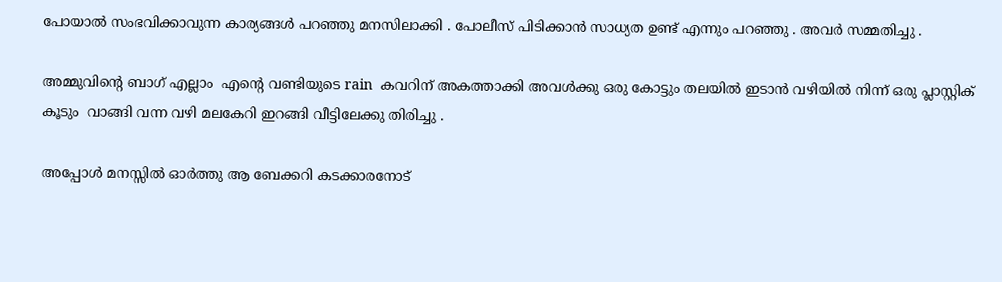പോയാൽ സംഭവിക്കാവുന്ന കാര്യങ്ങൾ പറഞ്ഞു മനസിലാക്കി . പോലീസ് പിടിക്കാൻ സാധ്യത ഉണ്ട് എന്നും പറഞ്ഞു . അവർ സമ്മതിച്ചു .

അമ്മുവിന്റെ ബാഗ് എല്ലാം  എന്റെ വണ്ടിയുടെ rain  കവറിന് അകത്താക്കി അവൾക്കു ഒരു കോട്ടും തലയിൽ ഇടാൻ വഴിയിൽ നിന്ന് ഒരു പ്ലാസ്റ്റിക് കൂടും  വാങ്ങി വന്ന വഴി മലകേറി ഇറങ്ങി വീട്ടിലേക്കു തിരിച്ചു .

അപ്പോൾ മനസ്സിൽ ഓർത്തു ആ ബേക്കറി കടക്കാരനോട്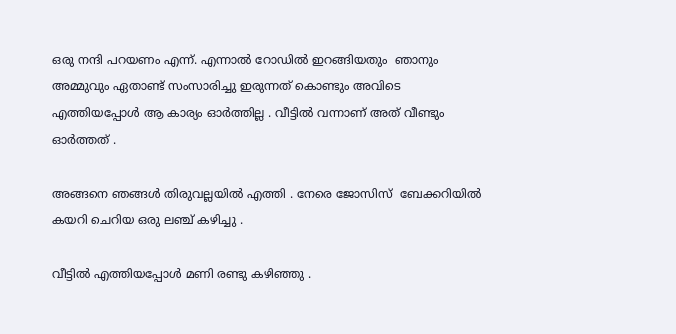ഒരു നന്ദി പറയണം എന്ന്. എന്നാൽ റോഡിൽ ഇറങ്ങിയതും  ഞാനും അമ്മുവും ഏതാണ്ട് സംസാരിച്ചു ഇരുന്നത് കൊണ്ടും അവിടെ എത്തിയപ്പോൾ ആ കാര്യം ഓർത്തില്ല . വീട്ടിൽ വന്നാണ് അത് വീണ്ടും ഓർത്തത് .

അങ്ങനെ ഞങ്ങൾ തിരുവല്ലയിൽ എത്തി . നേരെ ജോസിസ്  ബേക്കറിയിൽ കയറി ചെറിയ ഒരു ലഞ്ച് കഴിച്ചു .

വീട്ടിൽ എത്തിയപ്പോൾ മണി രണ്ടു കഴിഞ്ഞു .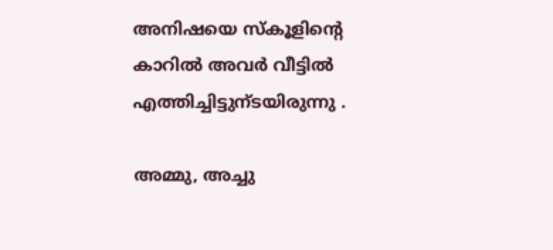അനിഷയെ സ്കൂളിന്റെ കാറിൽ അവർ വീട്ടിൽ എത്തിച്ചിട്ടുന്ടയിരുന്നു .

അമ്മു, അച്ചു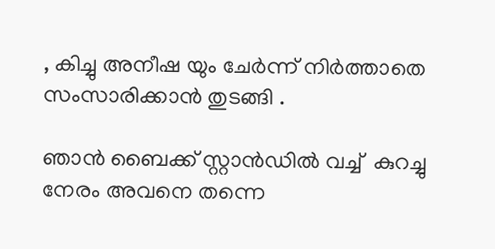, കിച്ചു അനീഷ യും ചേർന്ന് നിർത്താതെ സംസാരിക്കാൻ തുടങ്ങി .

ഞാൻ ബൈക്ക് സ്റ്റാൻഡിൽ വച്ച്  കുറച്ചു നേരം അവനെ തന്നെ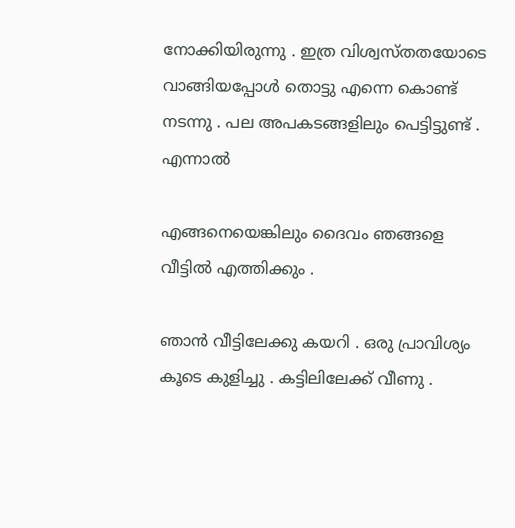നോക്കിയിരുന്നു . ഇത്ര വിശ്വസ്തതയോടെ വാങ്ങിയപ്പോൾ തൊട്ടു എന്നെ കൊണ്ട് നടന്നു . പല അപകടങ്ങളിലും പെട്ടിട്ടുണ്ട് . എന്നാൽ

എങ്ങനെയെങ്കിലും ദൈവം ഞങ്ങളെ വീട്ടിൽ എത്തിക്കും .

ഞാൻ വീട്ടിലേക്കു കയറി . ഒരു പ്രാവിശ്യം കൂടെ കുളിച്ചു . കട്ടിലിലേക്ക് വീണു .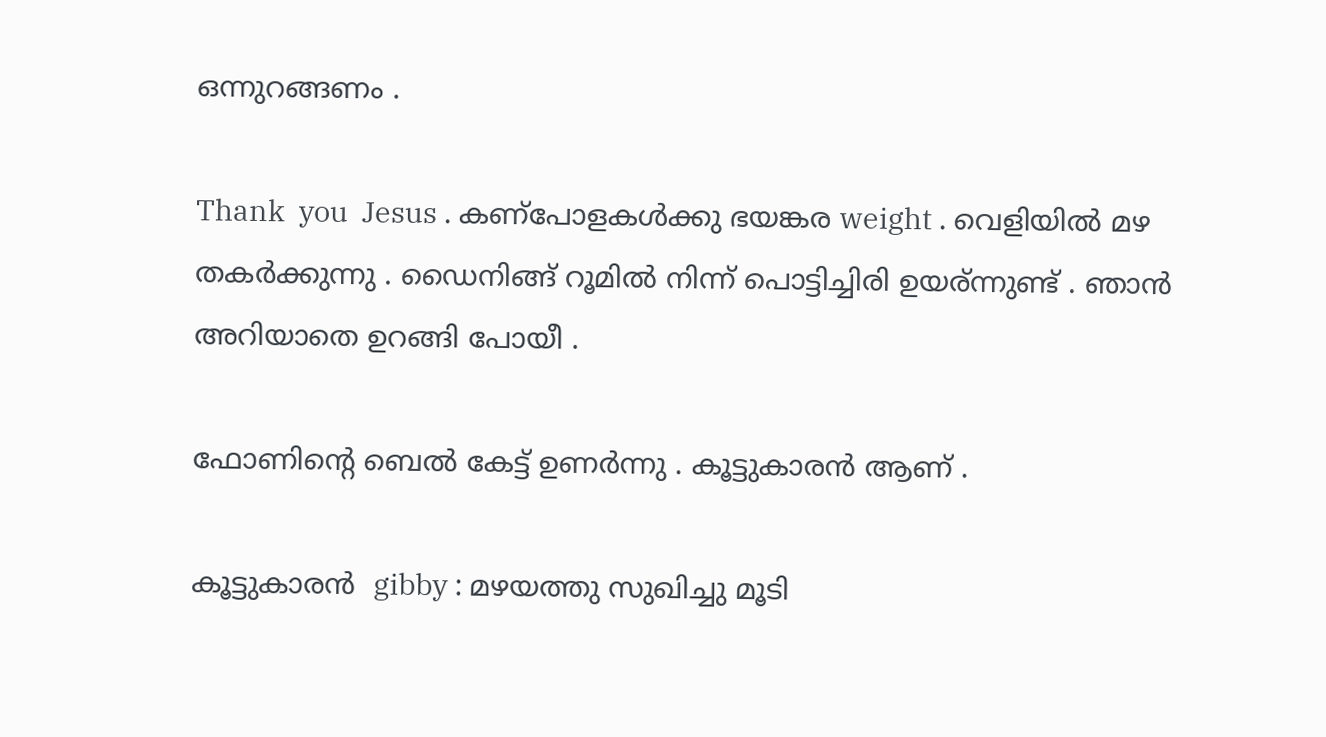ഒന്നുറങ്ങണം .

Thank  you  Jesus . കണ്പോളകൾക്കു ഭയങ്കര weight . വെളിയിൽ മഴ തകർക്കുന്നു . ഡൈനിങ്ങ് റൂമിൽ നിന്ന് പൊട്ടിച്ചിരി ഉയര്ന്നുണ്ട് . ഞാൻ അറിയാതെ ഉറങ്ങി പോയീ .

ഫോണിന്റെ ബെൽ കേട്ട് ഉണർന്നു . കൂട്ടുകാരൻ ആണ് .

കൂട്ടുകാരൻ  gibby : മഴയത്തു സുഖിച്ചു മൂടി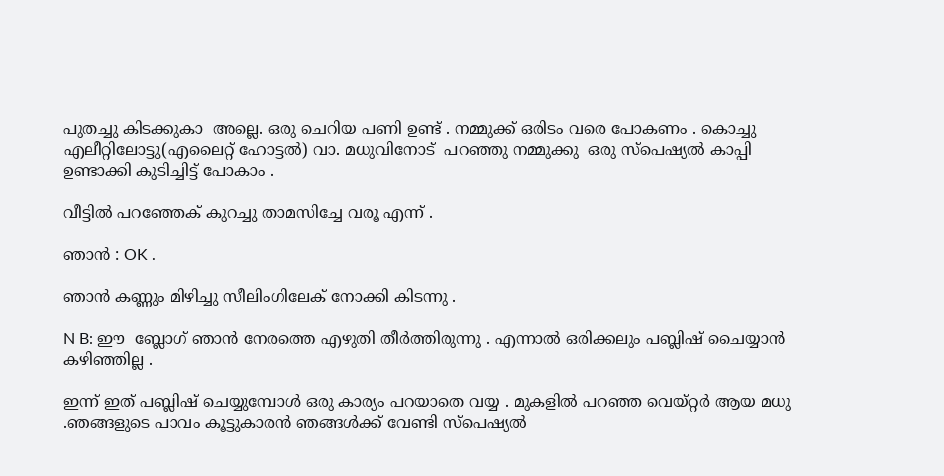പുതച്ചു കിടക്കുകാ  അല്ലെ. ഒരു ചെറിയ പണി ഉണ്ട് . നമ്മുക്ക് ഒരിടം വരെ പോകണം . കൊച്ചു എലീറ്റിലോട്ടു(എലൈറ്റ് ഹോട്ടൽ) വാ. മധുവിനോട്  പറഞ്ഞു നമ്മുക്കു  ഒരു സ്പെഷ്യൽ കാപ്പി ഉണ്ടാക്കി കുടിച്ചിട്ട് പോകാം .

വീട്ടിൽ പറഞ്ഞേക് കുറച്ചു താമസിച്ചേ വരൂ എന്ന് .

ഞാൻ : OK .

ഞാൻ കണ്ണും മിഴിച്ചു സീലിംഗിലേക് നോക്കി കിടന്നു .

N B: ഈ  ബ്ലോഗ് ഞാൻ നേരത്തെ എഴുതി തീർത്തിരുന്നു . എന്നാൽ ഒരിക്കലും പബ്ലിഷ് ചൈയ്യാൻ കഴിഞ്ഞില്ല .

ഇന്ന് ഇത് പബ്ലിഷ് ചെയ്യുമ്പോൾ ഒരു കാര്യം പറയാതെ വയ്യ . മുകളിൽ പറഞ്ഞ വെയ്റ്റർ ആയ മധു .ഞങ്ങളുടെ പാവം കൂട്ടുകാരൻ ഞങ്ങൾക്ക് വേണ്ടി സ്പെഷ്യൽ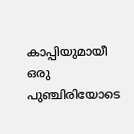കാപ്പിയുമായീ ഒരു പുഞ്ചിരിയോടെ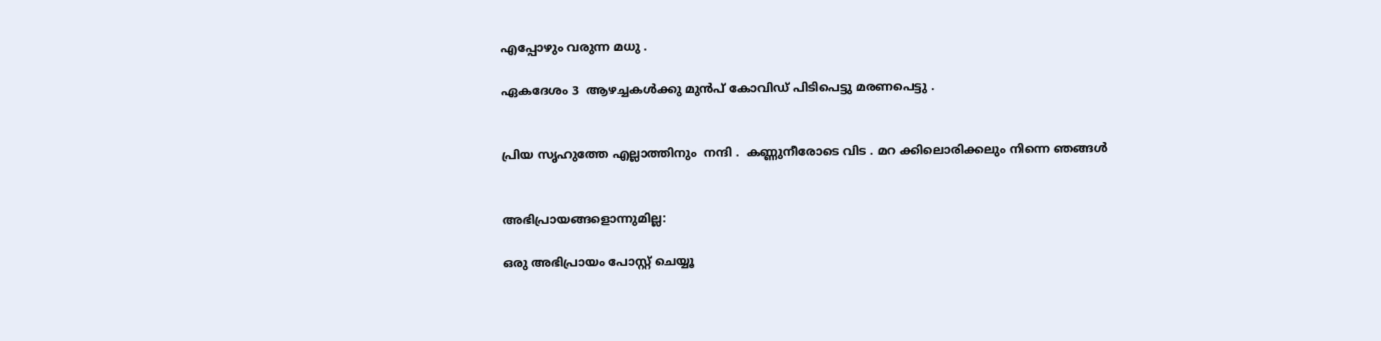എപ്പോഴും വരുന്ന മധു .

ഏകദേശം 3  ആഴച്ചകൾക്കു മുൻപ് കോവിഡ് പിടിപെട്ടു മരണപെട്ടു .


പ്രിയ സൃഹുത്തേ എല്ലാത്തിനും  നന്ദി .  കണ്ണുനീരോടെ വിട . മറ ക്കിലൊരിക്കലും നിന്നെ ഞങ്ങൾ


അഭിപ്രായങ്ങളൊന്നുമില്ല:

ഒരു അഭിപ്രായം പോസ്റ്റ് ചെയ്യൂ